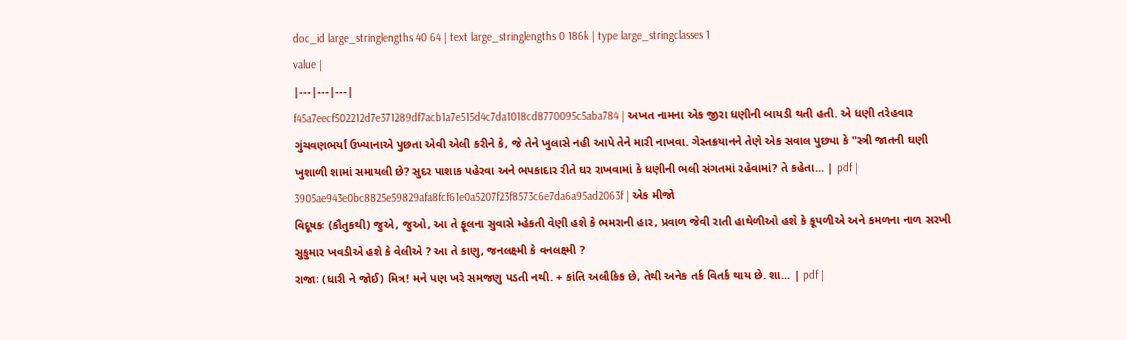doc_id large_stringlengths 40 64 | text large_stringlengths 0 186k | type large_stringclasses 1
value |
|---|---|---|
f45a7eecf502212d7e371289df7acb1a7e515d4c7da1018cd8770095c5aba784 | અખત નામના એક જીરા ધણીની બાયડી થતી હતી. એ ધણી તરેહવાર ગુંચવણભર્યાં ઉખ્યાનાએ પુછતા એવી એલી કરીને કે, જે તેને ખુલાસે નહી આપે તેને મારી નાખવા. ગેસ્તક્રયાનને તેણે એક સવાલ પુછ્યા કે "સ્ત્રી જાતની ઘણી ખુશાળી શામાં સમાયલી છે? સુદર પાશાક પહેરવા અને ભપકાદાર રીતે ઘર રાખવામાં કે ધણીની ભલી સંગતમાં રહેવામાં? તે કહેતા... | pdf |
3905ae943e0bc8825e59829afa8fcf61e0a5207f23f8573c6e7da6a95ad2063f | એક મીજો
વિદૂષકઃ (કૌતુકથી) જુએ, જુઓ, આ તે ફૂલના સુવાસે મ્હેકતી વેણી હશે કે ભમરાની હાર, પ્રવાળ જેવી રાતી હાથેળીઓ હશે કે કૂપળીએ અને કમળના નાળ સરખી સુકુમાર ખવડીએ હશે કે વેલીએ ? આ તે કાણુ, જનલક્ષ્મી કે વનલક્ષ્મી ?
રાજાઃ (ધારી ને જોઈ) મિત્ર! મને પણ ખરે સમજણુ પડતી નથી. + કાંતિ અલૌકિક છે, તેથી અનેક તર્ક વિતર્ક થાય છે. શા... | pdf |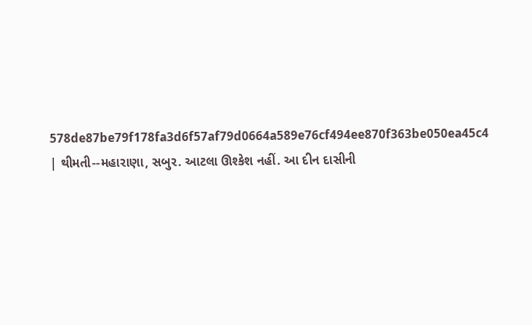578de87be79f178fa3d6f57af79d0664a589e76cf494ee870f363be050ea45c4 | થીમતી--મહારાણા, સબુર. આટલા ઊશ્કેશ નહીં. આ દીન દાસીની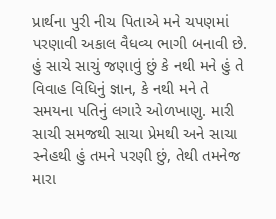પ્રાર્થના પુરી નીચ પિતાએ મને ચપણમાં પરણાવી અકાલ વૈધવ્ય ભાગી બનાવી છે. હું સાચે સાચું જણાવું છું કે નથી મને હું તે વિવાહ વિધિનું જ્ઞાન, કે નથી મને તે સમયના પતિનું લગારે ઓળખાણુ. મારી સાચી સમજથી સાચા પ્રેમથી અને સાચા સ્નેહથી હું તમને પરણી છું, તેથી તમનેજ મારા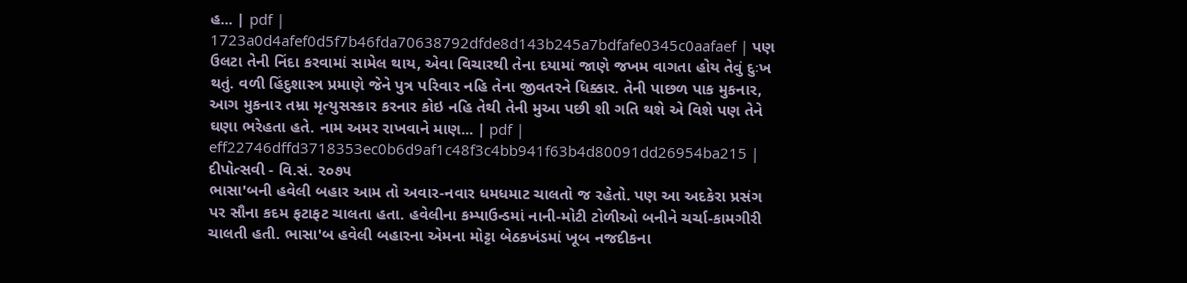હ... | pdf |
1723a0d4afef0d5f7b46fda70638792dfde8d143b245a7bdfafe0345c0aafaef | પણ ઉલટા તેની નિંદા કરવામાં સામેલ થાય, એવા વિચારથી તેના દયામાં જાણે જખમ વાગતા હોય તેવું દુઃખ થતું. વળી હિંદુશાસ્ત્ર પ્રમાણે જેને પુત્ર પરિવાર નહિ તેના જીવતરને ધિક્કાર. તેની પાછળ પાક મુકનાર, આગ મુકનાર તમ્રા મૃત્યુસસ્કાર કરનાર કોઇ નહિ તેથી તેની મુઆ પછી શી ગતિ થશે એ વિશે પણ તેને ઘણા ભરેહતા હતે. નામ અમર રાખવાને માણ... | pdf |
eff22746dffd3718353ec0b6d9af1c48f3c4bb941f63b4d80091dd26954ba215 | દીપોત્સવી - વિ.સં. ૨૦૭૫
ભાસા'બની હવેલી બહાર આમ તો અવાર-નવાર ધમધમાટ ચાલતો જ રહેતો. પણ આ અદકેરા પ્રસંગ પર સૌના કદમ ફટાફટ ચાલતા હતા. હવેલીના કમ્પાઉન્ડમાં નાની-મોટી ટોળીઓ બનીને ચર્ચા-કામગીરી ચાલતી હતી. ભાસા'બ હવેલી બહારના એમના મોટ્ટા બેઠકખંડમાં ખૂબ નજદીકના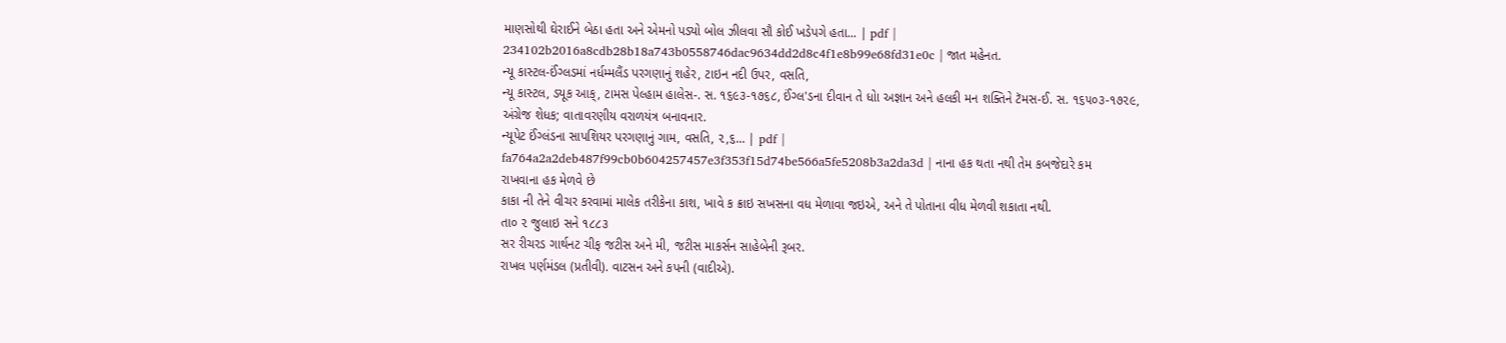માણસોથી ઘેરાઈને બેઠા હતા અને એમનો પડ્યો બોલ ઝીલવા સૌ કોઈ ખડેપગે હતા... | pdf |
234102b2016a8cdb28b18a743b0558746dac9634dd2d8c4f1e8b99e68fd31e0c | જાત મહેનત.
ન્યૂ કાસ્ટલ-ઈંગ્લડમાં નર્ધમ્મલૈંડ પરગણાનું શહેર, ટાઇન નદી ઉપર, વસતિ,
ન્યૂ કાસ્ટલ, ડયૂક આક્, ટામસ પેલ્હામ હાલેસ-. સ. ૧૬૯૩-૧૭૬૮, ઈંગ્લ'ડના દીવાન તે ધોા અજ્ઞાન અને હલકી મન શક્તિને ટૅમસ-ઈ. સ. ૧૬૫૦૩-૧૭૨૯, અંગ્રેજ શેધક; વાતાવરણીય વરાળયંત્ર બનાવનાર.
ન્યૂપેટ ઈંગ્લંડના સાપશિયર પરગણાનું ગામ, વસતિ, ૨,૬... | pdf |
fa764a2a2deb487f99cb0b604257457e3f353f15d74be566a5fe5208b3a2da3d | નાના હક થતા નથી તેમ કબજેદારે કમ
રાખવાના હક મેળવે છે
કાકા ની તેને વીચર કરવામાં માલેક તરીકેના કાશ, ખાવે ક ક્રાઇ સખસના વધ મેળાવા જઇએ, અને તે પોતાના વીધ મેળવી શકાતા નથી.
તા૦ ૨ જુલાઇ સને ૧૮૮૩
સર રીચરડ ગાર્થનટ ચીફ જટીસ અને મી, જટીસ માકર્સન સાહેબેની રૂબર.
રાખલ પર્ણમંડલ (પ્રતીવી). વાટસન અને કપની (વાદીએ).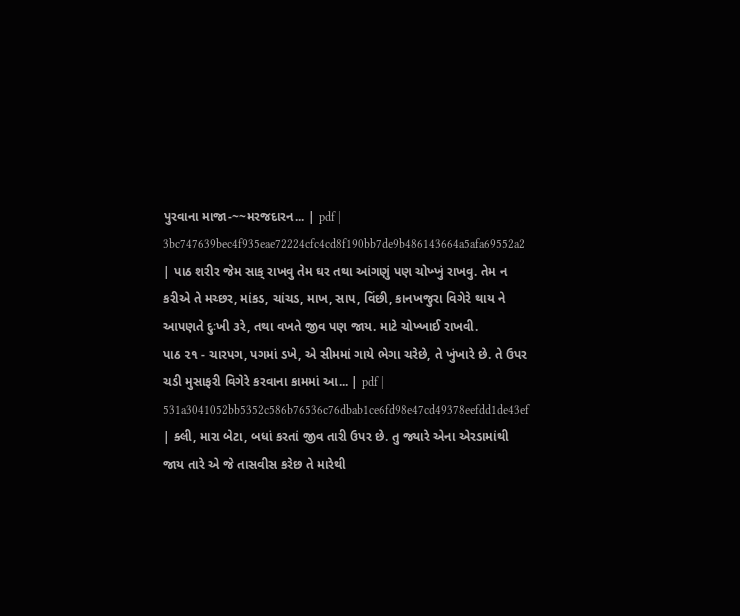પુરવાના માજા-~~મરજદારન... | pdf |
3bc747639bec4f935eae72224cfc4cd8f190bb7de9b486143664a5afa69552a2 | પાઠ શરીર જેમ સાક્ રાખવુ તેમ ઘર તથા આંગણું પણ ચોખ્ખું રાખવુ. તેમ ન કરીએ તે મચ્છર, માંકડ, ચાંચડ, માખ, સાપ, વિંછી, કાનખજુરા વિગેરે થાય ને આપણતે દુઃખી ૩રે, તથા વખતે જીવ પણ જાય. માટે ચોખ્ખાઈ રાખવી.
પાઠ ૨૧ - ચારપગ, પગમાં ડખે, એ સીમમાં ગાયે ભેગા ચરેછે, તે ખુંખારે છે. તે ઉપર ચડી મુસાફરી વિગેરે કરવાના કામમાં આ... | pdf |
531a3041052bb5352c586b76536c76dbab1ce6fd98e47cd49378eefdd1de43ef | ક્લી, મારા બેટા, બધાં કરતાં જીવ તારી ઉપર છે. તુ જ્યારે એના એરડામાંથી જાય તારે એ જે તાસવીસ કરેછ તે મારેથી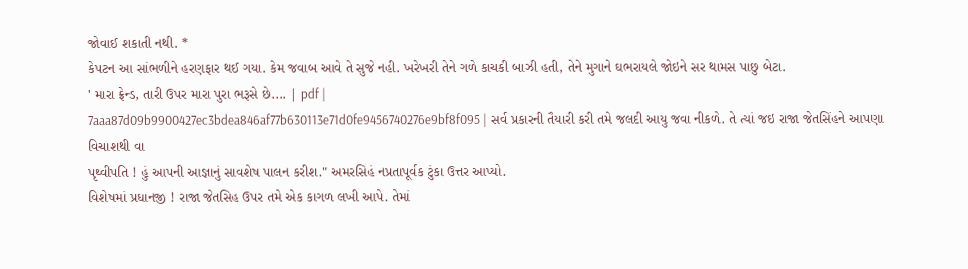જોવાઈ શકાતી નથી. *
કેપટન આ સાંભળીને હરણફાર થઈ ગયા. કેમ જવાબ આવે તે સુજે નહી. ખરેખરી તેને ગળે કાચકી બાઝી હતી, તેને મુગાને ઘભરાયલે જોઇને સર થામસ પાછુ બેટા.
' મારા ફ્રેન્ડ, તારી ઉપર મારા પુરા ભરૂસે છે.... | pdf |
7aaa87d09b9900427ec3bdea846af77b630113e71d0fe9456740276e9bf8f095 | સર્વ પ્રકારની તૈયારી કરી તમે જલદી આયુ જવા નીકળે. તે ત્યાં જઇ રાજા જેતસિંહને આપણા વિચાશથી વા
પૃથ્વીપતિ ! હું આપની આજ્ઞાનું સાવશેષ પાલન કરીશ." અમરસિહં નપ્રતાપૂર્વક ટુંકા ઉત્તર આપ્યો.
વિશેષમાં પ્રધાનજી ! રાજા જેતસિહ ઉપર તમે એક કાગળ લખી આપે. તેમાં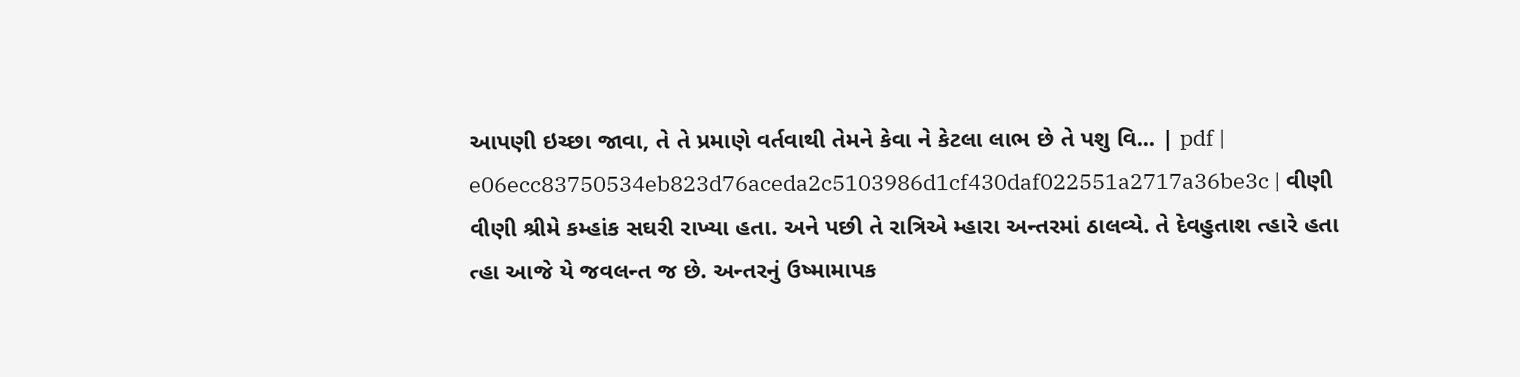આપણી ઇચ્છા જાવા, તે તે પ્રમાણે વર્તવાથી તેમને કેવા ને કેટલા લાભ છે તે પશુ વિ... | pdf |
e06ecc83750534eb823d76aceda2c5103986d1cf430daf022551a2717a36be3c | વીણી વીણી શ્રીમે કમ્હાંક સઘરી રાખ્યા હતા. અને પછી તે રાત્રિએ મ્હારા અન્તરમાં ઠાલવ્યે. તે દેવહુતાશ ત્હારે હતા ત્હા આજે યે જવલન્ત જ છે. અન્તરનું ઉષ્મામાપક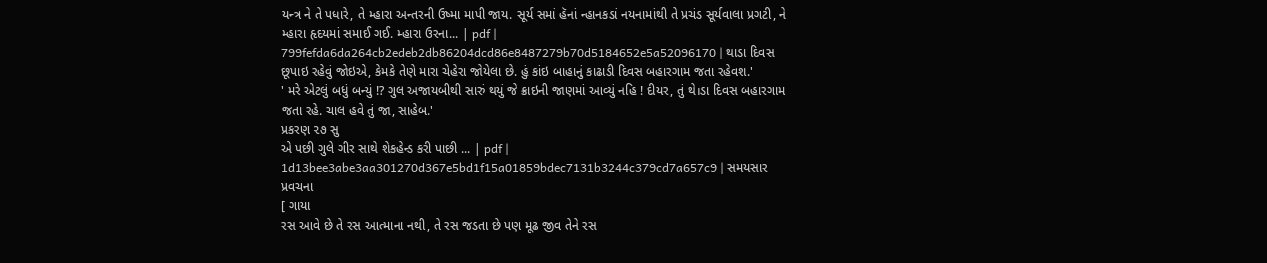યન્ત્ર ને તે પધારે, તે મ્હારા અન્તરની ઉષ્મા માપી જાય. સૂર્ય સમાં હૅનાં ન્હાનકડાં નયનામાંથી તે પ્રચંડ સૂર્યવાલા પ્રગટી, ને મ્હારા હૃદયમાં સમાઈ ગઈ. મ્હારા ઉરના... | pdf |
799fefda6da264cb2edeb2db86204dcd86e8487279b70d5184652e5a52096170 | થાડા દિવસ છૂપાઇ રહેવું જોઇએ, કેમકે તેણે મારા ચેહેરા જોયેલા છે. હું કાંઇ બાહાનું કાઢાડી દિવસ બહારગામ જતા રહેવશ.'
' મરે એટલું બધું બન્યું !? ગુલ અજાયબીથી સારું થયું જે ક્રાઇની જાણમાં આવ્યું નહિ ! દીયર, તું થે।ડા દિવસ બહારગામ જતા રહે. ચાલ હવે તું જા, સાહેબ.'
પ્રકરણ ૨૭ સુ
એ પછી ગુલે ગીર સાથે શેકહેન્ડ કરી પાછી ... | pdf |
1d13bee3abe3aa301270d367e5bd1f15a01859bdec7131b3244c379cd7a657c9 | સમયસાર પ્રવચના
[ ગાયા
રસ આવે છે તે રસ આત્માના નથી, તે રસ જડતા છે પણ મૂઢ જીવ તેને રસ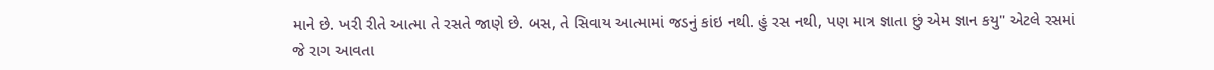માને છે. ખરી રીતે આત્મા તે રસતે જાણે છે. બસ, તે સિવાય આત્મામાં જડનું કાંઇ નથી. હું રસ નથી, પણ માત્ર જ્ઞાતા છું એમ જ્ઞાન કયુ" એટલે રસમાં જે રાગ આવતા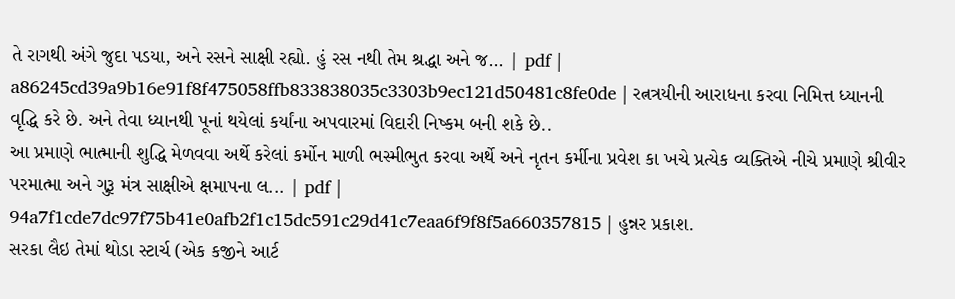તે રાગથી અંગે જુદા પડયા, અને રસને સાક્ષી રહ્યો. હું રસ નથી તેમ શ્રદ્ધા અને જ... | pdf |
a86245cd39a9b16e91f8f475058ffb833838035c3303b9ec121d50481c8fe0de | રત્નત્રયીની આરાધના કરવા નિમિત્ત ધ્યાનની વૃદ્ધિ કરે છે. અને તેવા ધ્યાનથી પૂનાં થયેલાં કર્યાંના અપવારમાં વિદારી નિષ્કમ બની શકે છે..
આ પ્રમાણે ભાત્માની શુદ્ધિ મેળવવા અર્થે કરેલાં કર્મોન માળી ભસ્મીભુત કરવા અર્થે અને નૃતન કર્મીના પ્રવેશ કા ખચે પ્રત્યેક વ્યક્તિએ નીચે પ્રમાણે શ્રીવીર પરમાત્મા અને ગુરૂ મંત્ર સાક્ષીએ ક્ષમાપના લ... | pdf |
94a7f1cde7dc97f75b41e0afb2f1c15dc591c29d41c7eaa6f9f8f5a660357815 | હુન્નર પ્રકાશ.
સરકા લૈઇ તેમાં થોડા સ્ટાર્ચ (એક કજીને આર્ટ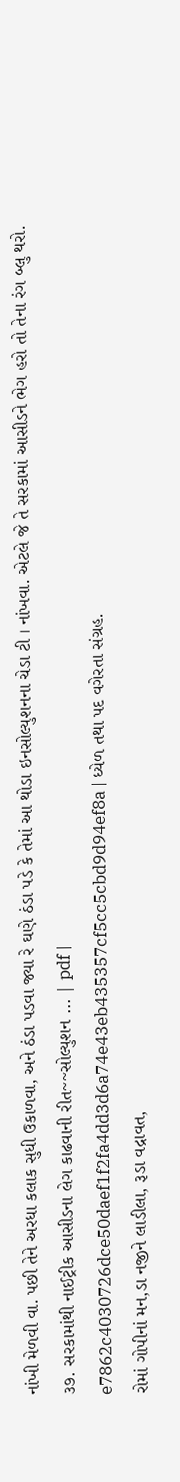નાંખી મેળવી વા. પછી તેને અરધા કલાક સુધી ઉકાળવા, અને ઠંડા પડવા જ્યા રે ઘણે ઠંડા પડે કે તેમાં આ થોડા ઇનસોલ્યુશનના ચેડા ટી । નાંખવા. એટલે જે તે સરકામાં આસીડને ભેગ હરો તો તેના રંગ બ્લુ થરો.
૩૭. સરકામાંથી નાઈટ્રીક આસીડના લેગ કાઢવાની રીત~~સોલ્યુશન ... | pdf |
e7862c4030726dce50daef1f2fa4dd3d6a74e43eb435357cf5cc5cbd9d94ef8a | ધ્યેળ તથા પદ વગેરતા સંગ્રહ.
રોમાં ગોપીનાં મન,ડા નજીને લાડીલા, રૂડા વદ્રાવત,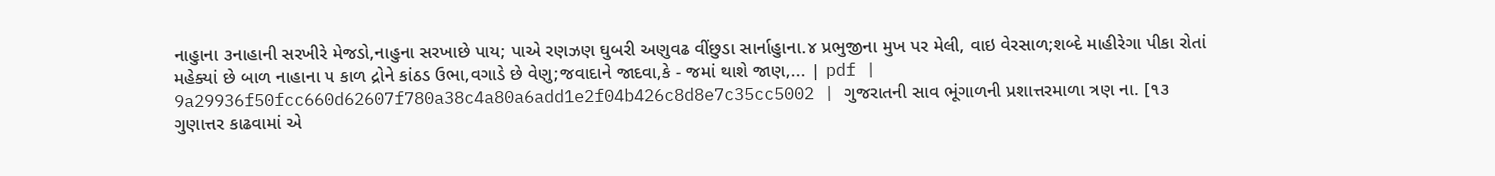નાહુાના ૩નાહાની સરખીરે મેજડો,નાહુના સરખાછે પાય; પાએ રણઝણ ઘુબરી અણુવઢ વીંછુડા સાર્નાહુાના.૪ પ્રભુજીના મુખ પર મેલી, વાઇ વેરસાળ;શબ્દે માહીરેગા પીકા રોતાં મહેક્યાં છે બાળ નાહાના ૫ કાળ દ્રોને કાંઠડ ઉભા,વગાડે છે વેણુ;જવાદાને જાદવા,કે - જમાં થાશે જાણ,... | pdf |
9a29936f50fcc660d62607f780a38c4a80a6add1e2f04b426c8d8e7c35cc5002 | ગુજરાતની સાવ ભૂંગાળની પ્રશાત્તરમાળા ત્રણ ના. [૧૩
ગુણાત્તર કાઢવામાં એ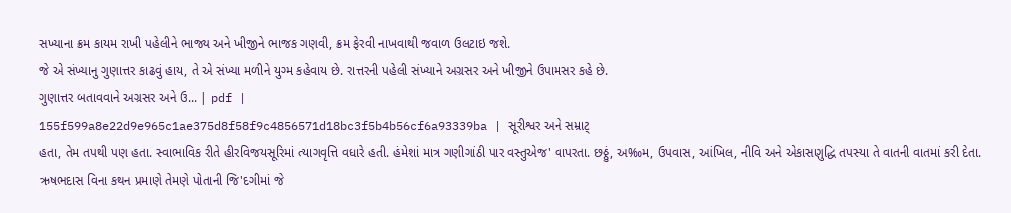સખ્યાના ક્રમ કાયમ રાખી પહેલીને ભાજ્ય અને ખીજીને ભાજક ગણવી, ક્રમ ફેરવી નાખવાથી જવાળ ઉલટાઇ જશે.
જે એ સંખ્યાનુ ગુણાત્તર કાઢવું હાય, તે એ સંખ્યા મળીને યુગ્મ કહેવાય છે. રાત્તરની પહેલી સંખ્યાને અગ્રસર અને ખીજીને ઉપામસર કહે છે.
ગુણાત્તર બતાવવાને અગ્રસર અને ઉ... | pdf |
155f599a8e22d9e965c1ae375d8f58f9c4856571d18bc3f5b4b56cf6a93339ba | સૂરીશ્વર અને સમ્રાટ્
હતા, તેમ તપથી પણ હતા. સ્વાભાવિક રીતે હીરવિજયસૂરિમાં ત્યાગવૃત્તિ વધારે હતી. હંમેશાં માત્ર ગણીગાંઠી પાર વસ્તુએજ' વાપરતા. છઠ્ઠું, અ‰મ, ઉપવાસ, આંખિલ, નીવિ અને એકાસણુદ્ધિ તપસ્યા તે વાતની વાતમાં કરી દેતા. ઋષભદાસ વિના કથન પ્રમાણે તેમણે પોતાની જિ'દગીમાં જે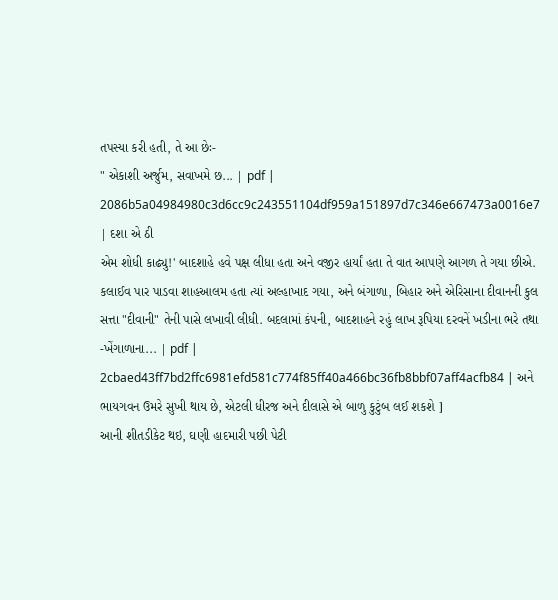તપસ્યા કરી હતી, તે આ છેઃ-
" એકાશી અર્જુમ, સવાખમે છ... | pdf |
2086b5a04984980c3d6cc9c243551104df959a151897d7c346e667473a0016e7 | દશા એ ઠી
એમ શોધી કાઢ્યુ!' બાદશાહે હવે પક્ષ લીધા હતા અને વજીર હાર્યાં હતા તે વાત આપણે આગળ તે ગયા છીએ.
કલાઈવ પાર પાડવા શાહઆલમ હતા ત્યાં અલ્હાખાદ ગયા, અને બંગાળા, બિહાર અને એરિસાના દીવાનની કુલ સત્તા "દીવાની" તેની પાસે લખાવી લીધી. બદલામાં કંપની, બાદશાહને રહું લાખ રૂપિયા દરવનેં ખડીના ભરે તથા -ખેંગાળાના... | pdf |
2cbaed43ff7bd2ffc6981efd581c774f85ff40a466bc36fb8bbf07aff4acfb84 | અને ભાયગવન ઉમરે સુખી થાય છે, એટલી ધીરજ અને દીલાસે એ બાળુ કુટુંબ લઈ શકશે ]
આની શીતડીકેટ થઇ, ઘણી હાદમારી પછી પેટી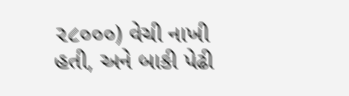૨૮૦૦૦) વેચી નાખી હતી, અને બાકી પેઢી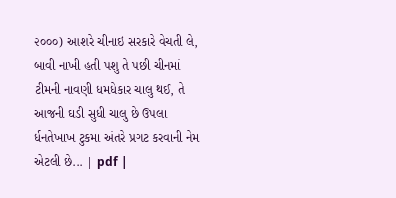૨૦૦૦) આશરે ચીનાઇ સરકારે વેચતી લે, બાવી નાખી હતી પશુ તે પછી ચીનમાં ટીમની નાવણી ધમધેકાર ચાલુ થઈ, તે આજની ઘડી સુધી ચાલુ છે ઉપલા ર્ધનતેખાખ ટુકમા અંતરે પ્રગટ કરવાની નેમ એટલી છે... | pdf |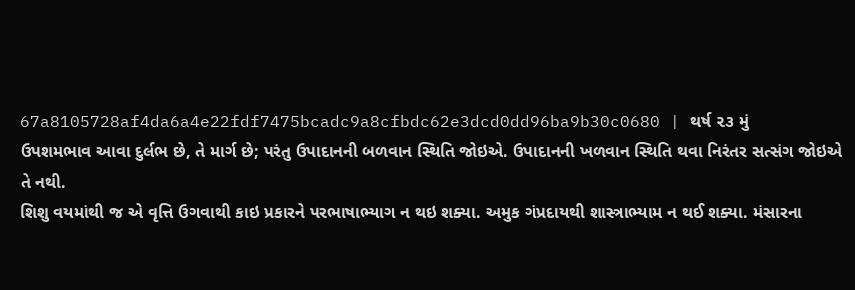67a8105728af4da6a4e22fdf7475bcadc9a8cfbdc62e3dcd0dd96ba9b30c0680 | થર્ષ ૨૩ મું
ઉપશમભાવ આવા દુર્લભ છે, તે માર્ગ છે; પરંતુ ઉપાદાનની બળવાન સ્થિતિ જોઇએ. ઉપાદાનની ખળવાન સ્થિતિ થવા નિરંતર સત્સંગ જોઇએ તે નથી.
શિશુ વયમાંથી જ એ વૃત્તિ ઉગવાથી કાઇ પ્રકારને પરભાષાભ્યાગ ન થઇ શક્યા. અમુક ગંપ્રદાયથી શાસ્ત્રાભ્યામ ન થઈ શક્યા. મંસારના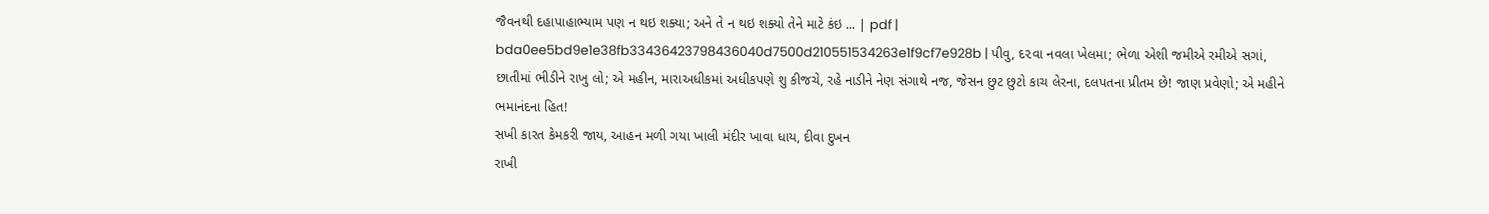જૈવનથી દહાપાહાભ્યામ પણ ન થઇ શક્યા; અને તે ન થઇ શક્યો તેને માટે કંઇ ... | pdf |
bda0ee5bd9e1e38fb33436423798436040d7500d210551534263e1f9cf7e928b | પીવુ, દ૨વા નવલા ખેલમા; ભેળા એશી જમીએ રમીએ સગાં, છાતીમાં ભીડીને રાખુ લો; એ મહીન, મારાઅધીકમાં અધીકપણે શુ કીજચે, રહે નાડીને નેણ સંગાથે નજ, જેસન છુટ છુટો કાચ લેરના, દલપતના પ્રીતમ છે! જાણ પ્રવેણો; એ મહીને
ભમાનંદના હિત!
સખી કારત કેમકરી જાય, આહન મળી ગયા ખાલી મંદીર ખાવા ધાય, દીવા દુખન
રાખી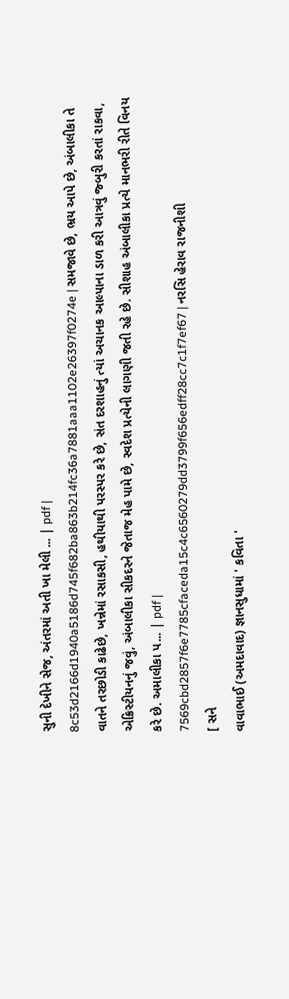સુની દેખીને સેજ, અંતરમાં અતી ખા મેલી ... | pdf |
8c53d2166d1940a5186d745f682ba863b214fc36a7881aaa1102e26397f0274e | સમજાવે છે, ભ્રય આપે છે, અંબાલીકા તે વાતને તરછોડી કાઢેછે, ખન્નેમાં રસાકસી, હથીયાથી પરસ્પર કરે છે, સંત દરશાહનું ત્યાં અચાનક આલ્પાના ડાળ કરી આત્રવું જ્બુરી કરતાં રાકવા, એક્રિસ્ટીયનનું જવું, અંબાલીકા સીકદરને જેતાજ મેહ પામે છે, સ્વદેશ પ્રત્યેની લાગણી જતી રહે છે. સીશાહ અંબાલીકા પ્રત્યે માનભરી રીતે વિનય કરે છે. અમાલીકા પ... | pdf |
7569cbd2857f6e7785cfaceda15c4c6560279dd3799f656edff28cc7c1f7ef67 | નરસિ હેરાવ રાજનીશી
[ સને
વાવાભાઈ (અમદાવાદ) જ્ઞાનસુધામાં ' કવિતા '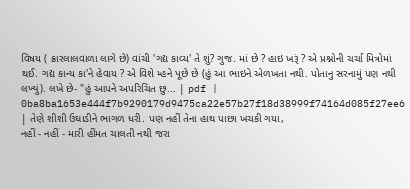વિષય ( ક્રારલાલવાળા લાગે છે) વાંચી 'ગદ્ય કાવ્ય' તે શું? ગુજ. માં છે ? હાઇ ખરૂં ? એ પ્રશ્નોની ચર્ચા મિત્રોમાં થઈ. ગદ્ય કાન્ય કા'ને હેવાય ? એ વિશે મ્હને પૂછે છે (હું આ ભાઇને એળખતા નથી. પોતાનુ સરનામું પણ નથી લખ્યું). લખે છે- "હું આપને અપરિચિત છુ... | pdf |
0ba8ba1653e444f7b9290179d9475ca22e57b27f18d38999f74164d085f27ee6 | તેણે શીશી ઉઘાડીને ભાગળ ધરી. પણ નહીં તેના હાથ પાછા ખચકી ગયા,
નહીં - નહીં - મારી હીંમત ચાલતી નથી જરા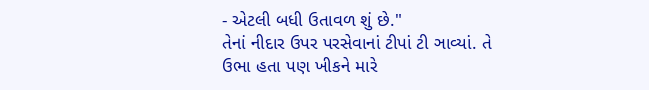- એટલી બધી ઉતાવળ શું છે."
તેનાં નીદાર ઉપર પરસેવાનાં ટીપાં ટી ઞાવ્યાં. તે ઉભા હતા પણ ખીકને મારે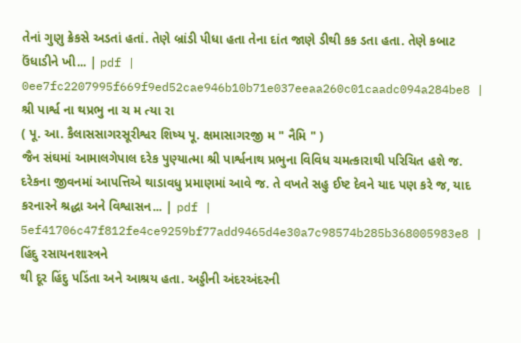તેનાં ગુણુ ક્રેકસે અડતાં હતાં. તેણે બ્રાંડી પીધા હતા તેના દાંત જાણે ડીથી કક ડતા હતા. તેણે કબાટ ઉંધાડીને ખી... | pdf |
0ee7fc2207995f669f9ed52cae946b10b71e037eeaa260c01caadc094a284be8 | શ્રી પાર્શ્વ ના થપ્રભુ ના ચ મ ત્યા રા
( પૂ. આ. કૈલાસસાગરસૂરીશ્વર શિષ્ય પૂ. ક્ષમાસાગરજી મ " નૈમિ " )
જૈન સંઘમાં આમાલગેપાલ દરેક પુણ્યાત્મા શ્રી પાર્શ્વનાથ પ્રભુના વિવિધ ચમત્કારાથી પરિચિત હશે જ. દરેકના જીવનમાં આપત્તિએ થાડાવધુ પ્રમાણમાં આવે જ. તે વખતે સહુ ઈષ્ટ દેવને યાદ પણ કરે જ, યાદ કરનારને શ્રદ્ધા અને વિશ્વાસન... | pdf |
5ef41706c47f812fe4ce9259bf77add9465d4e30a7c98574b285b368005983e8 | હિંદુ રસાયનશાસ્ત્રને
થી દૂર હિંદુ પડિંતા અને આશ્રય હતા. અડ્ડીની અંદરઅંદરની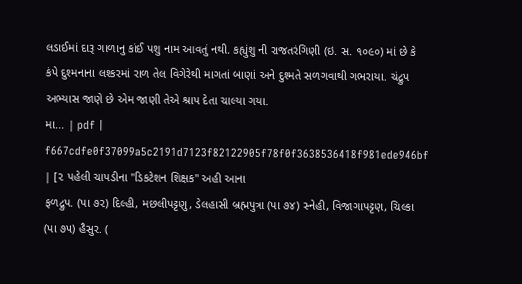લડાઈમાં દારૂ ગાળાનુ કાંઈ પશુ નામ આવતું નથી. કહ્યુંશુ ની રાજતરંગિણી (ઇ. સ. ૧૦૯૦) માં છે કે કંપે દુશ્મનાના લશ્કરમાં રાળ તેલ વિગેરેથી માગતાં બાણાં અને દુશ્મતે સળગવાથી ગભરાયા. ચંદ્રુપ અભ્યાસ જાણે છે એમ જાણી તેએ શ્રાપ દેતા ચાલ્યા ગયા.
મા... | pdf |
f667cdfe0f37099a5c2191d7123f82122905f78f0f3638536418f981ede946bf | [૨ પહેલી ચાપડીના "ડિકટેશન શિક્ષક" અહી આના
ફળદ્રુપ. (પા ૭૨) દિલ્હી, મછલીપટ્ટણુ, ડેલહાસી બ્રહ્મપુત્રા (પા ૭૪) સ્નેહી, વિજાગાપટ્ટણ, ચિલ્કા (પા ૭૫) હૈસુર. (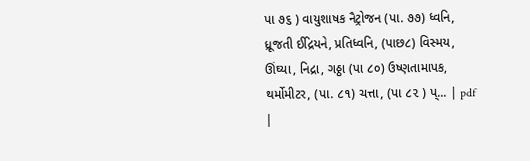પા ૭૬ ) વાયુશાષક નૈટ્રોજન (પા. ૭૭) ધ્વનિ, ધ્રૂજતી ઈદ્રિયને, પ્રતિધ્વનિ, (પાછ૮) વિસ્મય, ઊંઘ્યા, નિદ્રા, ગઠ્ઠા (પા ૮૦) ઉષ્ણતામાપક, થર્મોમીટર, (પા. ૮૧) ચત્તા, (પા ૮૨ ) પ્... | pdf |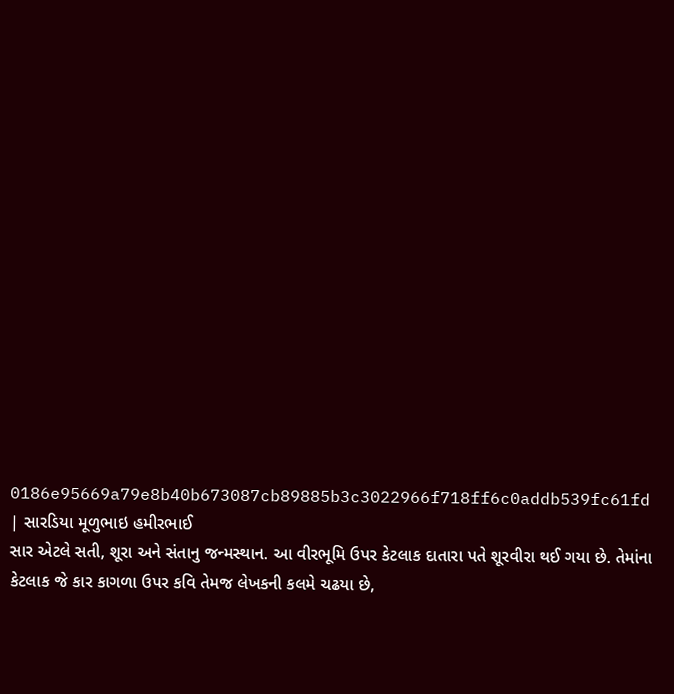0186e95669a79e8b40b673087cb89885b3c3022966f718ff6c0addb539fc61fd | સારડિયા મૂળુભાઇ હમીરભાઈ
સાર એટલે સતી, શૂરા અને સંતાનુ જન્મસ્થાન. આ વીરભૂમિ ઉપર કેટલાક દાતારા પતે શૂરવીરા થઈ ગયા છે. તેમાંના કેટલાક જે કાર કાગળા ઉપર કવિ તેમજ લેખકની કલમે ચઢયા છે,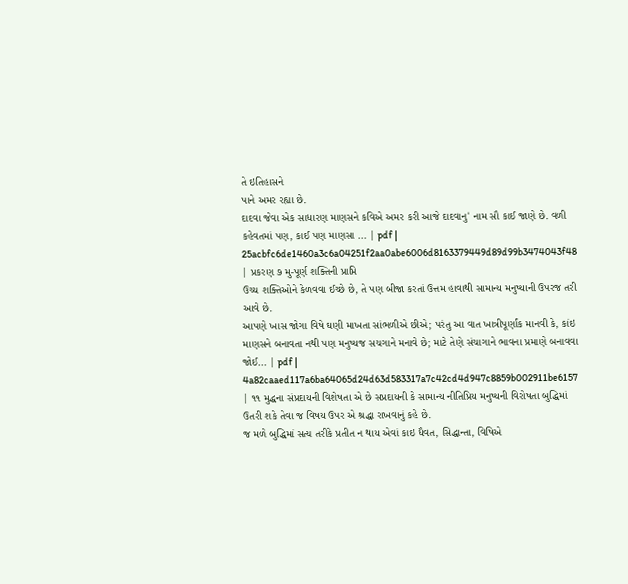તે ઇતિહાસને
પાને અમર રહ્યા છે.
દાદવા જેવા એક સાધારણ માણસને કવિએ અમર કરી આજે દાદવાનુ' નામ સૌ કાઈ જાણે છે. વળી કહેવતમાં પણ, કાઈ પણ માણસા ... | pdf |
25acbfc6de1460a3c6a04251f2aa0abe6006d8163379449d89d99b3474043f48 | પ્રકરણ ૭ મુ-પૂર્ણ શક્તિની પ્રાપ્તિ
ઉચ્ચ શક્તિઓને કેળવવા ઈચ્છે છે, તે પણ બીજા કરતાં ઉત્તમ હાવાથી સામાન્ય મનુષ્યાની ઉપરજ તરી આવે છે.
આપણે ખાસ જોગા વિષે ઘણી માખતા સાંભળીએ છીએ; પરંતુ આ વાત ખાત્રીપૂર્ણાંક માનવી કે, કાંઇ માણસને બનાવતા નથી પણ મનુષ્યજ સચગાને મનાવે છે; માટે તેણે સંચાગાને ભાવના પ્રમાણે બનાવવા જોઈ... | pdf |
4a82caaed117a6ba64065d24d63d583317a7c42cd4d947c8859b002911be6157 | ૧૧ મુદ્ધના સંપ્રદાયની વિશેષતા એ છે સપ્રદાયની કે સામાન્ય નીતિપ્રિય મનુષ્યની વિરોષતા બુદ્ધિમાં ઉતરી શકે તેવા જ વિષય ઉપર એ શ્રદ્ધા રાખવાનું કહે છે.
જ મળે બુદ્ધિમાં સત્ય તરીકે પ્રતીત ન થાય એવાં કાઇ ધૈવત, સિદ્ધાન્તા, વિષિએ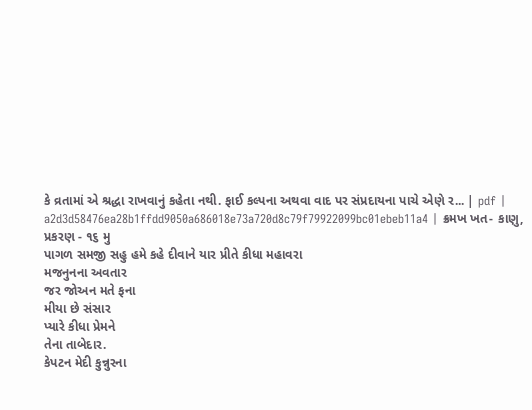કે વ્રતામાં એ શ્રદ્ધા રાખવાનું કહેતા નથી. ફાઈ કલ્પના અથવા વાદ પર સંપ્રદાયના પાચે એણે ર... | pdf |
a2d3d58476ea28b1ffdd9050a686018e73a720d8c79f79922099bc01ebeb11a4 | ક્રમખ ખત- કાણુ,
પ્રકરણ - ૧૬ મુ
પાગળ સમજી સહુ હમે કહે દીવાને યાર પ્રીતે કીધા મહાવરા
મજનુનના અવતાર
જર જોઅન મતે ફના
મીયા છે સંસાર
પ્યારે કીધા પ્રેમને
તેના તાબેદાર.
કેપટન મેદી કુન્નુરના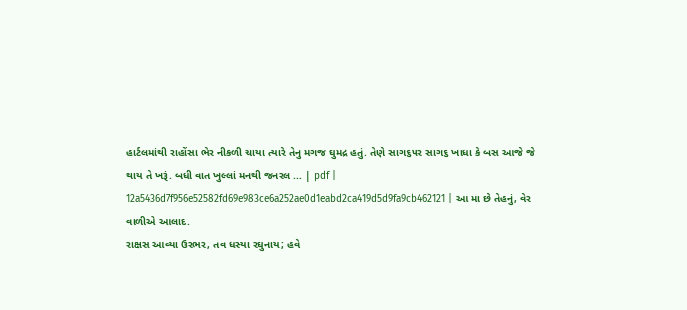હાર્ટલમાંથી રાહોંસા ભેર નીકળી ચાયા ત્યારે તેનુ મગજ ઘુમદ્ર હતું. તેણે સાગ૬૫ર સાગ૬ ખાધા કે બસ આજે જે થાય તે ખરૂં. બધી વાત ખુલ્લાં મનથી જનરલ ... | pdf |
12a5436d7f956e52582fd69e983ce6a252ae0d1eabd2ca419d5d9fa9cb462121 | આ મા છે તેહનું, વેર વાળીએ આલાદ.
રાક્ષસ આવ્યા ઉરભર, તવ ધસ્યા રઘુનાય; હવે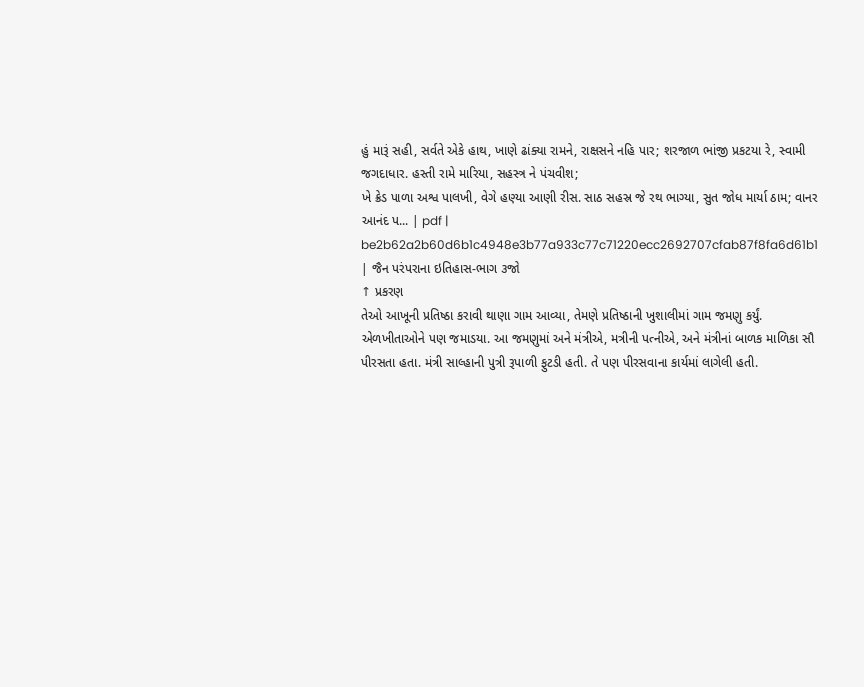હું મારૂં સહી, સર્વતે એકે હાથ, ખાણે ઢાંક્યા રામને, રાક્ષસને નહિ પાર; શરજાળ ભાંજી પ્રકટયા રે, સ્વામી જગદાધાર. હસ્તી રામે મારિયા, સહસ્ત્ર ને પંચવીશ;
ખે ક્રેડ પાળા અશ્વ પાલખી, વેગે હણ્યા આણી રીસ. સાઠ સહસ્ર જે રથ ભાગ્યા, સુત જોધ માર્યા ઠામ; વાનર આનંદ પ... | pdf |
be2b62a2b60d6b1c4948e3b77a933c77c71220ecc2692707cfab87f8fa6d61b1 | જૈન પરંપરાના ઇતિહાસ-ભાગ ૩જો
↑ પ્રકરણ
તેઓ આખૂની પ્રતિષ્ઠા કરાવી થાણા ગામ આવ્યા, તેમણે પ્રતિષ્ઠાની ખુશાલીમાં ગામ જમણુ કર્યું. એળખીતાઓને પણ જમાડયા. આ જમણુમાં અને મંત્રીએ, મત્રીની પત્નીએ, અને મંત્રીનાં બાળક માળિકા સૌ પીરસતા હતા. મંત્રી સાલ્હાની પુત્રી રૂપાળી ફુટડી હતી. તે પણ પીરસવાના કાર્યમાં લાગેલી હતી.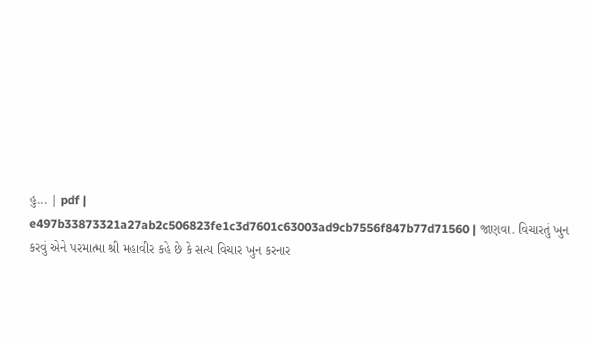હુ... | pdf |
e497b33873321a27ab2c506823fe1c3d7601c63003ad9cb7556f847b77d71560 | જાણવા. વિચારતું ખુન કરવું એને પરમાત્મા શ્રી મહાવીર કહે છે કે સત્ય વિચાર ખુન કરનાર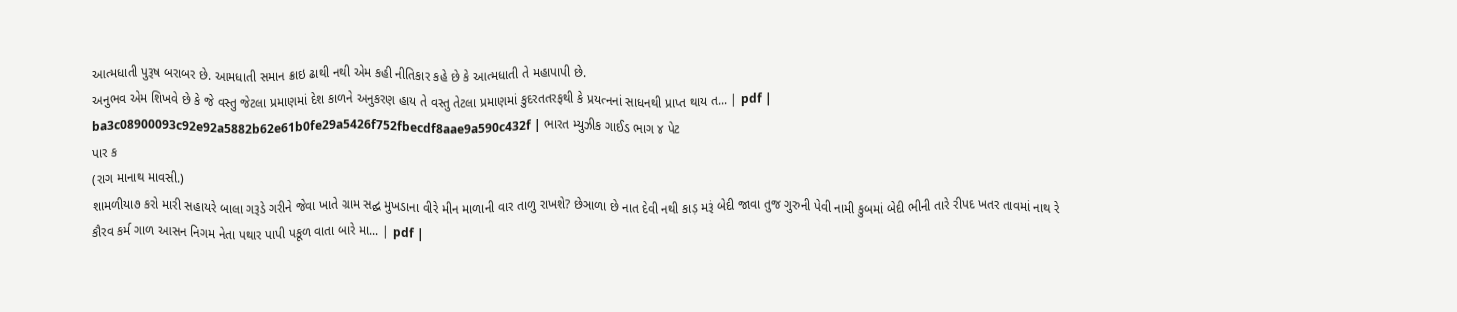આત્મધાતી પુરૂષ બરાબર છે. આમધાતી સમાન ક્રાઇ ઢાથી નથી એમ કહી નીતિકાર કહે છે કે આત્મધાતી તે મહાપાપી છે.
અનુભવ એમ શિખવે છે કે જે વસ્તુ જેટલા પ્રમાણમાં દેશ કાળને અનુકરણ હાય તે વસ્તુ તેટલા પ્રમાણમાં કુદરતતરફથી કે પ્રયત્નનાં સાધનથી પ્રાપ્ત થાય ત... | pdf |
ba3c08900093c92e92a5882b62e61b0fe29a5426f752fbecdf8aae9a590c432f | ભારત મ્યુઝીક ગાઈડ ભાગ ૪ પેટ
પાર ક
(રાગ માનાથ માવસી.)
શામળીયા૭ કરો મારી સહાયરે બાલા ગરૂડે ગરીને જેવા ખાતે ગ્રામ સદ્ઘ મુખડાના વીરે મીન માળાની વાર તાળુ રાખશે? છેઞાળા છે નાત દેવી નથી કાડ઼ મરૂં બેદી જાવા તુજ ગુરુની પેવી નામી કુબમાં બેદી ભીની તારે રીપદ ખતર તાવમાં નાથ રે
કૌરવ કર્મ ગાળ આસન નિગમ નેતા પથાર પાપી પકૂળ વાતા બારે મા... | pdf |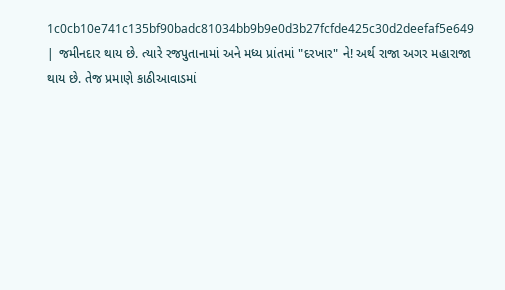1c0cb10e741c135bf90badc81034bb9b9e0d3b27fcfde425c30d2deefaf5e649 | જમીનદાર થાય છે. ત્યારે રજપુતાનામાં અને મધ્ય પ્રાંતમાં "દરખાર" ને! અર્થ રાજા અગર મહારાજા થાય છે. તેજ પ્રમાણે કાઠીઆવાડમાં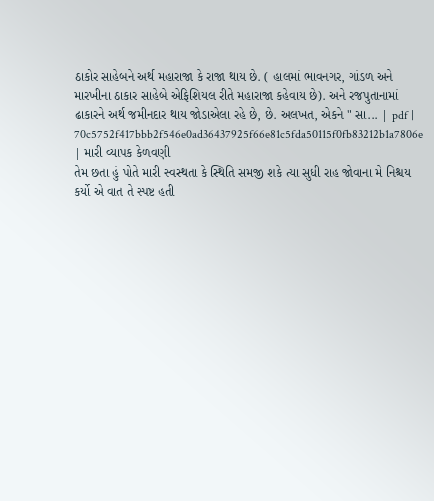ઠાકોર સાહેબને અર્થ મહારાજા કે રાજા થાય છે. ( હાલમાં ભાવનગર, ગાંડળ અને મારખીના ઠાકાર સાહેબે એફિશિયલ રીતે મહારાજા કહેવાય છે). અને રજપુતાનામાં ઢાકારને અર્થ જમીનદાર થાય જોડાએલા રહે છે, છે. અલખત, એકને " સા... | pdf |
70c5752f417bbb2f546e0ad36437925f66e81c5fda50115f0fb83212b1a7806e | મારી વ્યાપક કેળવણી
તેમ છતા હું પોતે મારી સ્વસ્થતા કે સ્થિતિ સમજી શકે ત્યા સુધી રાહ જોવાના મે નિશ્ચય કર્યો એ વાત તે સ્પષ્ટ હતી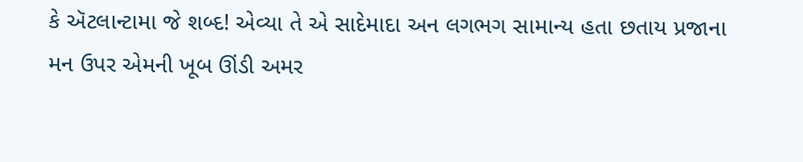કે ઍટલાન્ટામા જે શબ્દ! એવ્યા તે એ સાદેમાદા અન લગભગ સામાન્ય હતા છતાય પ્રજાના મન ઉપર એમની ખૂબ ઊંડી અમર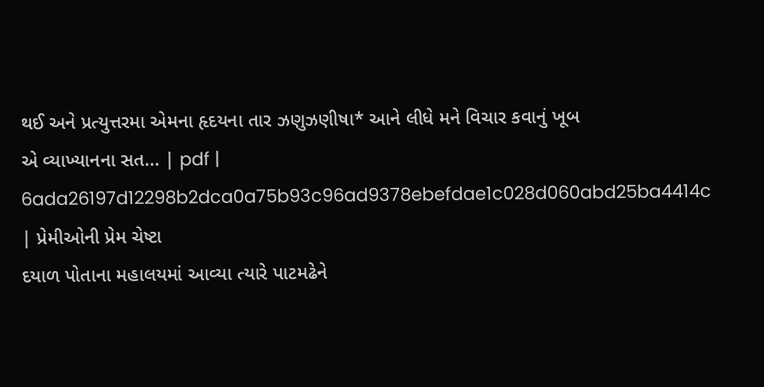થઈ અને પ્રત્યુત્તરમા એમના હૃદયના તાર ઝણુઝણીષા* આને લીધે મને વિચાર કવાનું ખૂબ
એ વ્યાખ્યાનના સત... | pdf |
6ada26197d12298b2dca0a75b93c96ad9378ebefdae1c028d060abd25ba4414c | પ્રેમીઓની પ્રેમ ચેષ્ટા
દયાળ પોતાના મહાલયમાં આવ્યા ત્યારે પાટમઢેને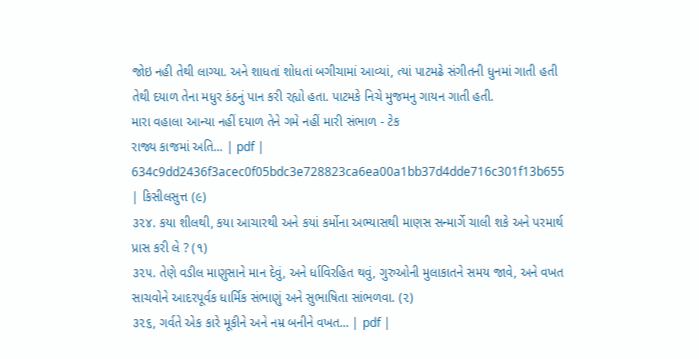જોઇ નહી તેથી લાગ્યા. અને શાધતાં શોધતાં બગીચામાં આવ્યાં, ત્યાં પાટમઢે સંગીતની ધુનમાં ગાતી હતી તેથી દયાળ તેના મધુર કંઠનું પાન કરી રહ્યો હતા. પાટમકે નિચે મુજમનુ ગાયન ગાતી હતી.
મારા વહાલા આન્યા નહીં દયાળ તેને ગમે નહીં મારી સંભાળ - ટેક
રાજ્ય કાજમાં અતિ... | pdf |
634c9dd2436f3acec0f05bdc3e728823ca6ea00a1bb37d4dde716c301f13b655 | કિસીલસુત્ત (૯)
૩૨૪. કયા શીલથી, કયા આચારથી અને કયાં કર્મોના અભ્યાસથી માણસ સન્માર્ગે ચાલી શકે અને પરમાર્થ પ્રાસ કરી લે ? (૧)
૩૨૫. તેણે વડીલ માણુસાને માન દેવું, અને ર્ધાવિરહિત થવું, ગુરુઓની મુલાકાતને સમય જાવે, અને વખત સાચવોને આદરપૂર્વક ધાર્મિક સંભાણું અને સુભાષિતા સાંભળવા. (૨)
૩૨૬, ગર્વતે એક કારે મૂકીને અને નમ્ર બનીને વખત... | pdf |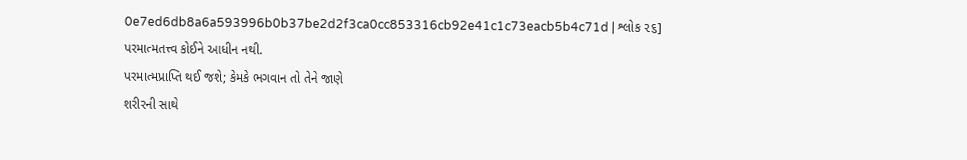0e7ed6db8a6a593996b0b37be2d2f3ca0cc853316cb92e41c1c73eacb5b4c71d | શ્લોક ૨૬]
પરમાત્મતત્ત્વ કોઈને આધીન નથી.
પરમાત્મપ્રાપ્તિ થઈ જશે; કેમકે ભગવાન તો તેને જાણે
શરીરની સાથે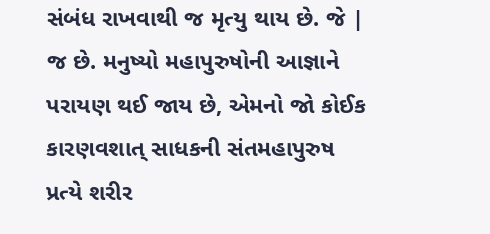સંબંધ રાખવાથી જ મૃત્યુ થાય છે. જે | જ છે. મનુષ્યો મહાપુરુષોની આજ્ઞાને પરાયણ થઈ જાય છે, એમનો જો કોઈક કારણવશાત્ સાધકની સંતમહાપુરુષ પ્રત્યે શરીર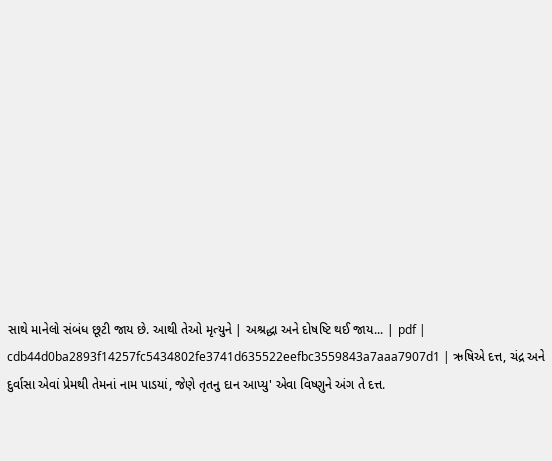સાથે માનેલો સંબંધ છૂટી જાય છે. આથી તેઓ મૃત્યુને | અશ્રદ્ધા અને દોષષ્ટિ થઈ જાય... | pdf |
cdb44d0ba2893f14257fc5434802fe3741d635522eefbc3559843a7aaa7907d1 | ઋષિએ દત્ત, ચંદ્ર અને દુર્વાસા એવાં પ્રેમથી તેમનાં નામ પાડયાં, જેણે તૃતનુ દાન આપ્યુ' એવા વિષ્ણુને અંગ તે દત્ત.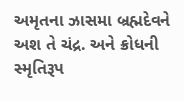અમૃતના ઝાસમા બ્રહ્મદેવને અશ તે ચંદ્ર. અને ક્રોધની સ્મૃતિરૂપ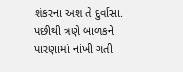શંકરના અશ તે દુર્વાસા. પછીથી ત્રણે બાળકને પારણામાં નાંખી ગતી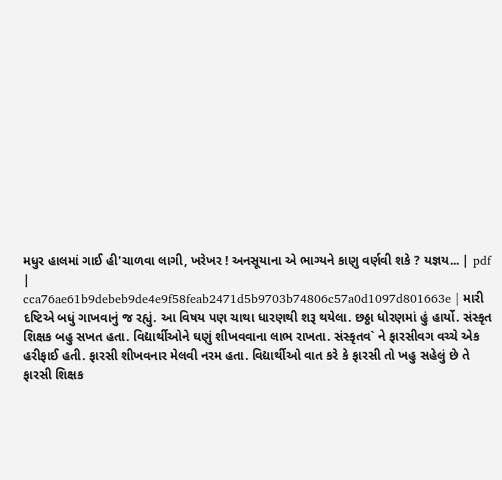મધુર હાલમાં ગાઈ હી'ચાળવા લાગી, ખરેખર ! અનસૂયાના એ ભાગ્યને કાણુ વર્ણવી શકે ? યજ્ઞય... | pdf |
cca76ae61b9debeb9de4e9f58feab2471d5b9703b74806c57a0d1097d801663e | મારી દષ્ટિએ બધું ગાખવાનું જ રહ્યું. આ વિષય પણ ચાથા ધારણથી શરૂ થયેલા. છઠ્ઠા ધોરણમાં હું હાર્યો. સંસ્કૃત શિક્ષક બહુ સખત હતા. વિદ્યાર્થીઓને ઘણું શીખવવાના લાભ રાખતા. સંસ્કૃતવ` ને ફારસીવગ વચ્ચે એક હરીફાઈ હતી. ફારસી શીખવનાર મેલવી નરમ હતા. વિદ્યાર્થીઓ વાત કરે કે ફારસી તો ખહુ સહેલું છે તે ફારસી શિક્ષક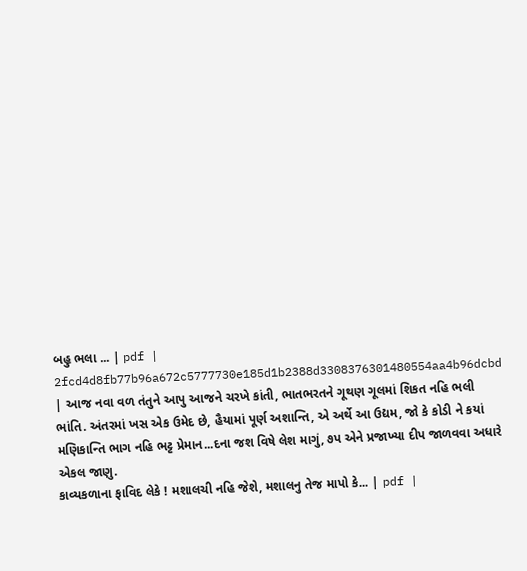બહુ ભલા ... | pdf |
2fcd4d8fb77b96a672c5777730e185d1b2388d3308376301480554aa4b96dcbd | આજ નવા વળ તંતુને આપુ આજને ચરખે કાંતી, ભાતભરતને ગૂથણ ગૂલમાં શિકત નહિ ભલી ભાંતિ. અંતરમાં ખસ એક ઉમેદ છે, હૈયામાં પૂર્ણ અશાન્તિ, એ અર્થે આ ઉદ્યમ, જો કે કોડી ને કયાં મણિકાન્તિ ભાગ નહિ ભટ્ટ પ્રેમાન...દના જશ વિષે લેશ માગું, ૭પ એને પ્રજાખ્યા દીપ જાળવવા અધારે એકલ જાણુ.
કાવ્યકળાના ફાવિદ લેકે ! મશાલચી નહિ જેશે, મશાલનુ તેજ માપો કે... | pdf |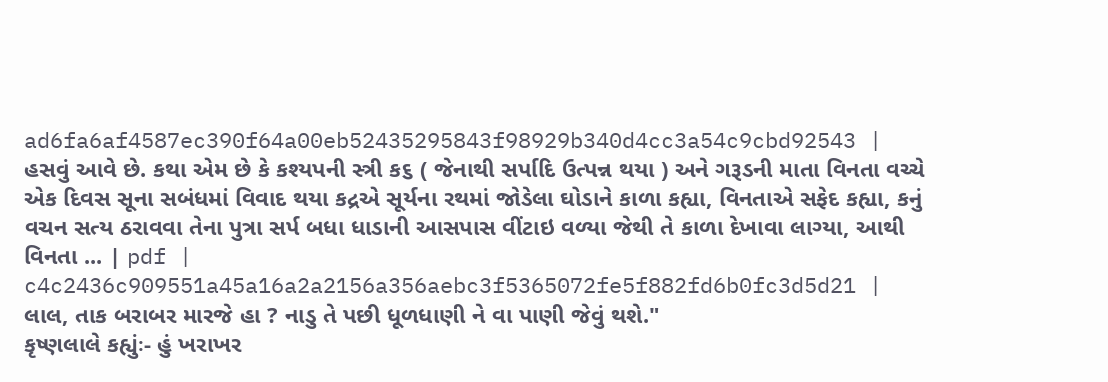ad6fa6af4587ec390f64a00eb52435295843f98929b340d4cc3a54c9cbd92543 | હસવું આવે છે. કથા એમ છે કે કશ્યપની સ્ત્રી ક૬ ( જેનાથી સર્પાદિ ઉત્પન્ન થયા ) અને ગરૂડની માતા વિનતા વચ્ચે એક દિવસ સૂના સબંધમાં વિવાદ થયા કદ્રએ સૂર્યના રથમાં જોડેલા ઘોડાને કાળા કહ્યા, વિનતાએ સફેદ કહ્યા, કનું વચન સત્ય ઠરાવવા તેના પુત્રા સર્પ બધા ધાડાની આસપાસ વીંટાઇ વળ્યા જેથી તે કાળા દેખાવા લાગ્યા, આથી વિનતા ... | pdf |
c4c2436c909551a45a16a2a2156a356aebc3f5365072fe5f882fd6b0fc3d5d21 | લાલ, તાક બરાબર મારજે હા ? નાડુ તે પછી ધૂળધાણી ને વા પાણી જેવું થશે."
કૃષ્ણલાલે કહ્યુંઃ- હું ખરાખર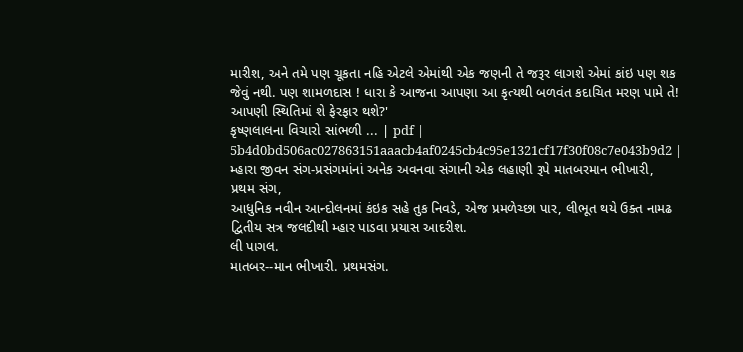મારીશ, અને તમે પણ ચૂકતા નહિ એટલે એમાંથી એક જણની તે જરૂર લાગશે એમાં કાંઇ પણ શક જેવું નથી. પણ શામળદાસ ! ધારા કે આજના આપણા આ કૃત્યથી બળવંત કદાચિત મરણ પામે તે! આપણી સ્થિતિમાં શે ફેરફાર થશે?'
કૃષ્ણલાલના વિચારો સાંભળી ... | pdf |
5b4d0bd506ac027863151aaacb4af0245cb4c95e1321cf17f30f08c7e043b9d2 | મ્હારા જીવન સંગ-પ્રસંગમાંનાં અનેક અવનવા સંગાની એક લહાણી રૂપે માતબરમાન ભીખારી,
પ્રથમ સંગ,
આધુનિક નવીન આન્દોલનમાં કંઇક સહે તુક નિવડે, એજ પ્રમળેચ્છા પાર, લીભૂત થયે ઉક્ત નામઢ દ્વિતીય સત્ર જલદીથી મ્હાર પાડવા પ્રયાસ આદરીશ.
લી પાગલ.
માતબર--માન ભીખારી. પ્રથમસંગ.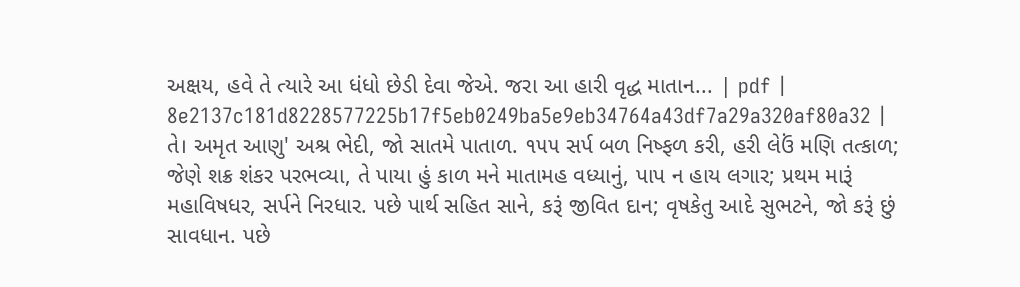અક્ષય, હવે તે ત્યારે આ ધંધો છેડી દેવા જેએ. જરા આ હારી વૃદ્ધ માતાન... | pdf |
8e2137c181d8228577225b17f5eb0249ba5e9eb34764a43df7a29a320af80a32 | તે। અમૃત આણુ' અશ્ર ભેદી, જો સાતમે પાતાળ. ૧૫૫ સર્પ બળ નિષ્ફળ કરી, હરી લેઉં મણિ તત્કાળ; જેણે શક્ર શંકર પરભવ્યા, તે પાયા હું કાળ મને માતામહ વધ્યાનું, પાપ ન હાય લગાર; પ્રથમ મારૂં મહાવિષધર, સર્પને નિરધાર. પછે પાર્થ સહિત સાને, કરૂં જીવિત દાન; વૃષકેતુ આદે સુભટને, જો કરૂં છું સાવધાન. પછે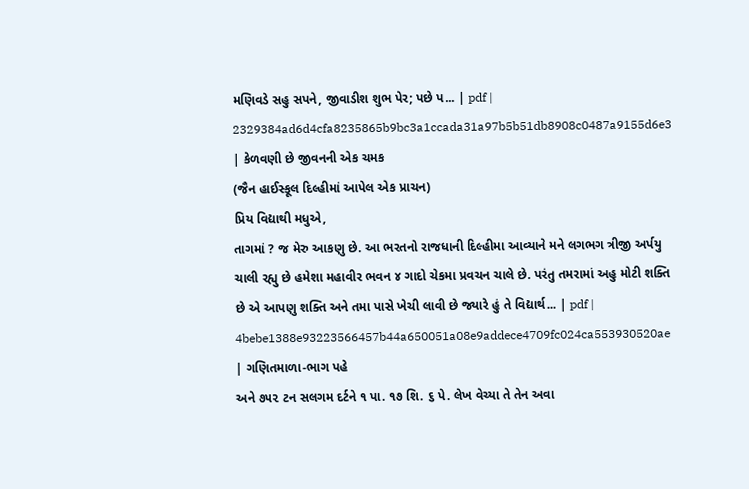મણિવડે સહુ સપને, જીવાડીશ શુભ પેર; પછે પ... | pdf |
2329384ad6d4cfa8235865b9bc3a1ccada31a97b5b51db8908c0487a9155d6e3 | કેળવણી છે જીવનની એક ચમક
(જૈન હાઈસ્કૂલ દિલ્હીમાં આપેલ એક પ્રાચન)
પ્રિય વિદ્યાથી મધુએ,
તાગમાં ? જ મેરુ આકણુ છે. આ ભરતનો રાજધાની દિલ્હીમા આવ્યાને મને લગભગ ત્રીજી અર્પયુ ચાલી રહ્યુ છે હમેશા મહાવીર ભવન ૪ ગાદો ચેકમા પ્રવચન ચાલે છે. પરંતુ તમરામાં અહુ મોટી શક્તિ છે એ આપણુ શક્તિ અને તમા પાસે ખેચી લાવી છે જ્યારે હું તે વિદ્યાર્થ... | pdf |
4bebe1388e93223566457b44a650051a08e9addece4709fc024ca553930520ae | ગણિતમાળા-ભાગ પહે
અને ૭૫૨ ટન સલગમ દર્ટને ૧ પા. ૧૭ શિ. ૬ પે. લેખ વેચ્યા તે તેન અવા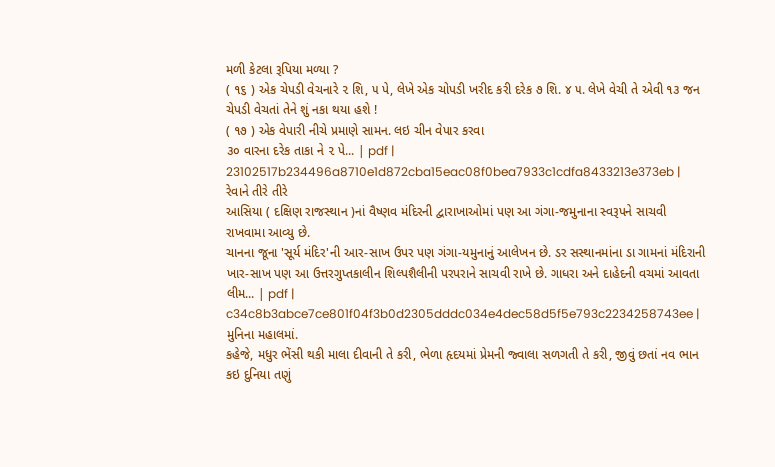મળી કેટલા રૂપિયા મળ્યા ?
( ૧૬ ) એક ચેપડી વેચનારે ૨ શિ, ૫ પે, લેખે એક ચોપડી ખરીદ કરી દરેક ૭ શિ. ૪ ૫. લેખે વેચી તે એવી ૧૩ જન ચેપડી વેચતાં તેને શું નકા થયા હશે !
( ૧૭ ) એક વેપારી નીચે પ્રમાણે સામન. લઇ ચીન વેપાર કરવા
૩૦ વારના દરેક તાકા ને ૨ પે... | pdf |
23102517b234496a8710e1d872cba15eac08f0bea7933c1cdfa8433213e373eb | રેવાને તીરે તીરે
આસિયા ( દક્ષિણ રાજસ્થાન )નાં વૈષ્ણવ મંદિરની દ્વારાખાઓમાં પણ આ ગંગા-જમુનાના સ્વરૂપને સાચવી રાખવામા આવ્યુ છે.
ચાનના જૂના 'સૂર્ય મંદિર'ની આર-સાખ ઉપર પણ ગંગા-યમુનાનું આલેખન છે. ડર સસ્થાનમાંના ડા ગામનાં મંદિરાની ખાર-સાખ પણ આ ઉત્તરગુપ્તકાલીન શિલ્પશૈલીની પરપરાને સાચવી રાખે છે. ગાધરા અને દાહેદની વચમાં આવતા લીમ... | pdf |
c34c8b3abce7ce801f04f3b0d2305dddc034e4dec58d5f5e793c2234258743ee | મુનિના મહાલમાં.
કહેજે, મધુર ભેંસી થકી માલા દીવાની તે કરી, ભેળા હૃદયમાં પ્રેમની જ્વાલા સળગતી તે કરી, જીવું છતાં નવ ભાન કઇ દુનિયા તણું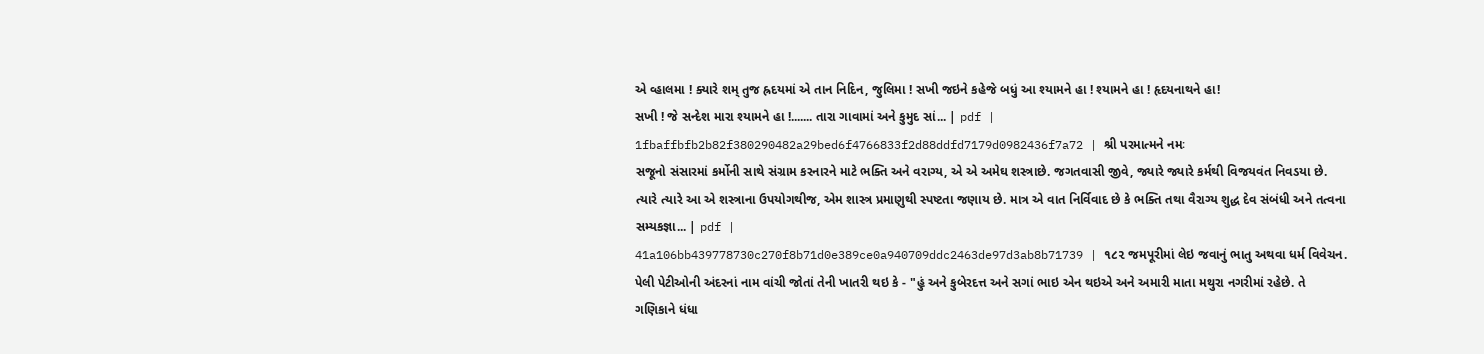એ વ્હાલમા ! ક્યારે શમ્ તુજ હ્રદયમાં એ તાન નિદિન, જુલિમા ! સખી જઇને કહેજે બધું આ શ્યામને હા ! શ્યામને હા ! હૃદયનાથને હા!
સખી ! જે સન્દેશ મારા શ્યામને હા !....... તારા ગાવામાં અને કુમુદ સાં... | pdf |
1fbaffbfb2b82f380290482a29bed6f4766833f2d88ddfd7179d0982436f7a72 | શ્રી પરમાત્મને નમઃ
સજૂનો સંસારમાં કર્મોની સાથે સંગ્રામ કરનારને માટે ભક્તિ અને વરાગ્ય, એ એ અમેઘ શસ્ત્રાછે. જગતવાસી જીવે, જ્યારે જ્યારે કર્મથી વિજયવંત નિવડયા છે. ત્યારે ત્યારે આ એ શસ્ત્રાના ઉપયોગથીજ, એમ શાસ્ત્ર પ્રમાણુથી સ્પષ્ટતા જણાય છે. માત્ર એ વાત નિર્વિવાદ છે કે ભક્તિ તથા વૈરાગ્ય શુદ્ધ દેવ સંબંધી અને તત્વના સમ્યકજ્ઞા... | pdf |
41a106bb439778730c270f8b71d0e389ce0a940709ddc2463de97d3ab8b71739 | ૧૮૨ જમપૂરીમાં લેઇ જવાનું ભાતુ અથવા ધર્મ વિવેચન.
પેલી પેટીઓની અંદરનાં નામ વાંચી જોતાં તેની ખાતરી થઇ કે - "હું અને કુબેરદત્ત અને સગાં ભાઇ એન થઇએ અને અમારી માતા મથુરા નગરીમાં રહેછે. તે ગણિકાને ધંધા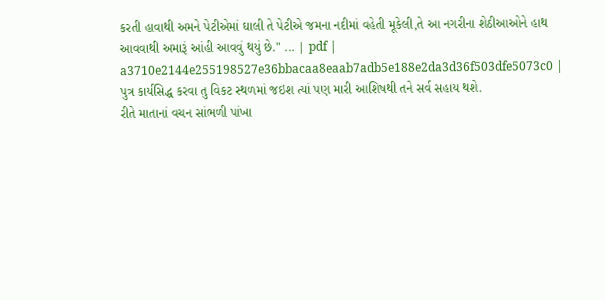કરતી હાવાથી અમને પેટીએમાં ઘાલી તે પેટીએ જમના નદીમાં વહેતી મૂકેલી,તે આ નગરીના શેઠીઆઓને હાથ આવવાથી અમારૂં આંહી આવવું થયું છે." ... | pdf |
a3710e2144e255198527e36bbacaa8eaab7adb5e188e2da3d36f503dfe5073c0 | પુત્ર કાર્યસિદ્ધ કરવા તુ વિકટ સ્થળમાં જઇશ ત્યાં પણ મારી આશિષથી તને સર્વ સહાય થશે.
રીતે માતાનાં વચન સાંભળી પાંખા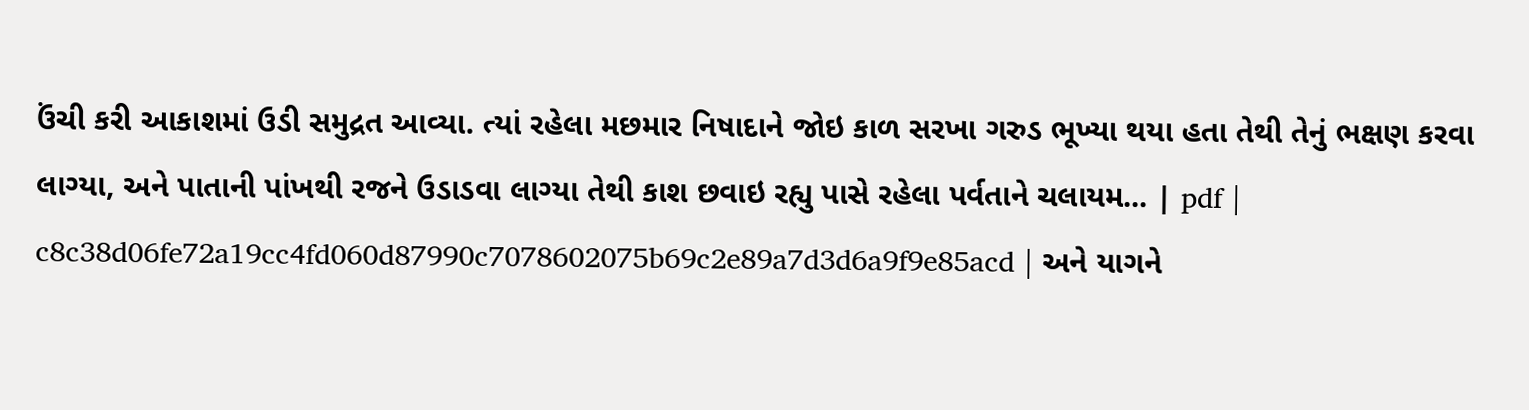ઉંચી કરી આકાશમાં ઉડી સમુદ્રત આવ્યા. ત્યાં રહેલા મછમાર નિષાદાને જોઇ કાળ સરખા ગરુડ ભૂખ્યા થયા હતા તેથી તેનું ભક્ષણ કરવા લાગ્યા, અને પાતાની પાંખથી રજને ઉડાડવા લાગ્યા તેથી કાશ છવાઇ રહ્યુ પાસે રહેલા પર્વતાને ચલાયમ... | pdf |
c8c38d06fe72a19cc4fd060d87990c7078602075b69c2e89a7d3d6a9f9e85acd | અને યાગને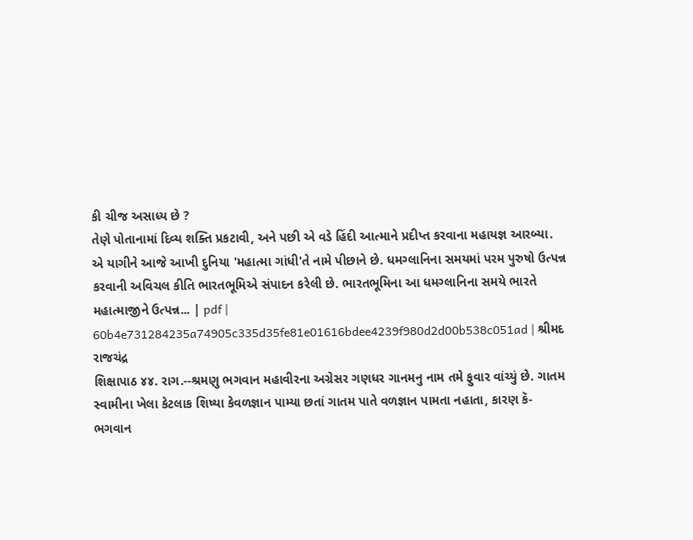કી ચીજ અસાધ્ય છે ?
તેણે પોતાનામાં દિવ્ય શક્તિ પ્રકટાવી, અને પછી એ વડે હિંદી આત્માને પ્રદીપ્ત કરવાના મહાયજ્ઞ આરબ્યા.
એ યાગીને આજે આખી દુનિયા 'મહાત્મા ગાંધી'તે નામે પીછાને છે. ધમગ્લાનિના સમયમાં પરમ પુરુષો ઉત્પન્ન કરવાની અવિચલ કીતિ ભારતભૂમિએ સંપાદન કરેલી છે. ભારતભૂમિના આ ધમગ્લાનિના સમયે ભારતે મહાત્માજીને ઉત્પન્ન... | pdf |
60b4e731284235a74905c335d35fe81e01616bdee4239f980d2d00b538c051ad | શ્રીમદ રાજચંદ્ર
શિક્ષાપાઠ ૪૪. રાગ.--શ્રમણુ ભગવાન મહાવીરના અગ્રેસર ગણધર ગાનમનુ નામ તમે ફુવાર વાંચ્યું છે. ગાતમ સ્વામીના ખેલા કેટલાક શિષ્યા કેવળજ્ઞાન પામ્યા છતાં ગાતમ પાતે વળજ્ઞાન પામતા નહાતા, કારણ કૅ-ભગવાન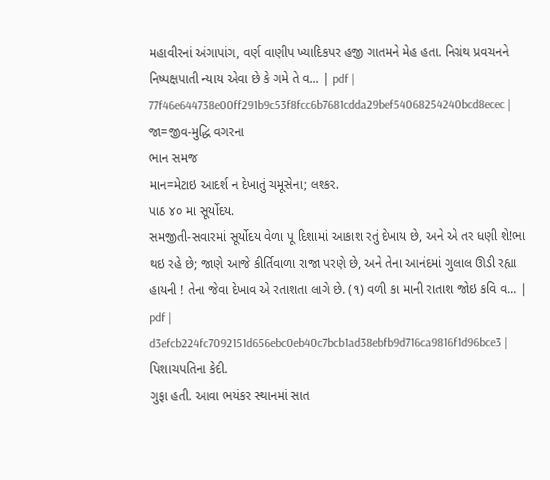મહાવીરનાં અંગાપાંગ, વર્ણ વાણીપ ખ્યાદિકપર હજી ગાતમને મેહ હતા. નિગ્રંથ પ્રવચનને નિષ્પક્ષપાતી ન્યાય એવા છે કે ગમે તે વ... | pdf |
77f46e644738e00ff291b9c53f8fcc6b7681cdda29bef54068254240bcd8ecec | જા=જીવ-મુદ્ધિ વગરના
ભાન સમજ
માન=મેટાઇ આદર્શ ન દેખાતું ચમૂસેના; લશ્કર.
પાઠ ૪૦ મા સૂર્યોદય.
સમજીતી-સવારમાં સૂર્યોદય વેળા પૂ દિશામાં આકાશ રતું દેખાય છે, અને એ તર ધણી શે!ભા થઇ રહે છે; જાણે આજે કીર્તિવાળા રાજા પરણે છે, અને તેના આનંદમાં ગુલાલ ઊડી રહ્યા હાયની ! તેના જેવા દેખાવ એ રતાશતા લાગે છે. (૧) વળી કા માની રાતાશ જોઇ કવિ વ... | pdf |
d3efcb224fc7092151d656ebc0eb40c7bcb1ad38ebfb9d716ca9816f1d96bce3 | પિશાચપતિના કેદી.
ગુફા હતી. આવા ભયંકર સ્થાનમાં સાત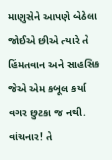માણુસેને આપણે બેઠેલા જોઈએ છીએ ત્યારે તે હિંમતવાન અને સાહસિક જેએ એમ કબૂલ કર્યા વગર છુટકા જ નથી. વાંચનાર! તે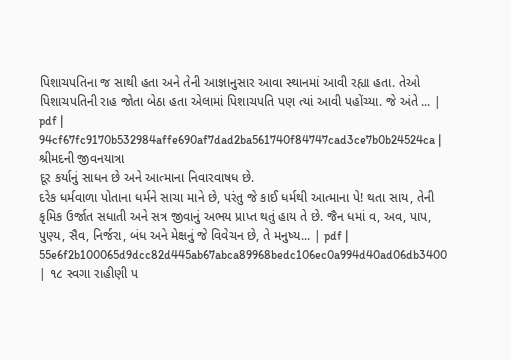પિશાચપતિના જ સાથી હતા અને તેની આજ્ઞાનુસાર આવા સ્થાનમાં આવી રહ્યા હતા. તેઓ પિશાચપતિની રાહ જોતા બેઠા હતા એલામાં પિશાચપતિ પણ ત્યાં આવી પહોંચ્યા. જે અંતે ... | pdf |
94cf67fc9170b532984affe690af7dad2ba561740f84747cad3ce7b0b24524ca | શ્રીમદની જીવનયાત્રા
દૂર કર્યાનું સાધન છે અને આત્માના નિવારવાષધ છે.
દરેક ધર્મવાળા પોતાના ધર્મને સાચા માને છે, પરંતુ જે કાઈ ધર્મથી આત્માના પે! થતા સાય, તેની કૃમિક ઉર્જાત સધાતી અને સત્ર જીવાનું અભય પ્રાપ્ત થતું હાય તે છે. જૈન ધમાં વ, અવ, પાપ, પુણ્ય, સૈવ, નિર્જરા, બંધ અને મેક્ષનું જે વિવેચન છે, તે મનુષ્ય... | pdf |
55e6f2b100065d9dcc82d445ab67abca89968bedc106ec0a994d40ad06db3400 | ૧૮ સ્વગા રાહીણી પ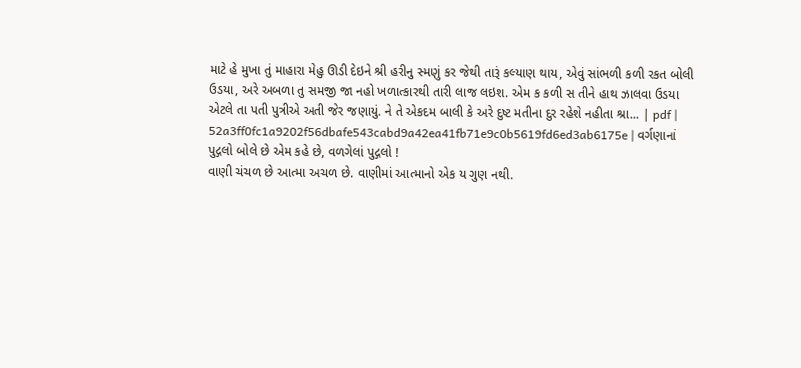માટે હે મુખા તું માહારા મેહુ ઊડી દેઇને શ્રી હરીનુ સ્મણું કર જેથી તારૂં કલ્યાણ થાય, એવું સાંભળી કળી રકત બોલી ઉડયા, અરે અબળા તુ સમજી જા નહો ખળાત્કારથી તારી લાજ લઇશ. એમ ક કળી સ તીને હાથ ઝાલવા ઉડયા એટલે તા પતી પુત્રીએ અતી જેર જણાયું. ને તે એકદમ બાલી કે અરે દુષ્ટ મતીના દુર રહેશે નહીતા શ્રા... | pdf |
52a3ff0fc1a9202f56dbafe543cabd9a42ea41fb71e9c0b5619fd6ed3ab6175e | વર્ગણાનાં પુદ્ગલો બોલે છે એમ કહે છે, વળગેલાં પુદ્ગલો !
વાણી ચંચળ છે આત્મા અચળ છે. વાણીમાં આત્માનો એક ય ગુણ નથી.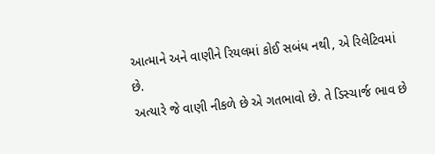આત્માને અને વાણીને રિયલમાં કોઈ સબંધ નથી, એ રિલેટિવમાં છે.
અત્યારે જે વાણી નીકળે છે એ ગતભાવો છે. તે ડિસ્ચાર્જ ભાવ છે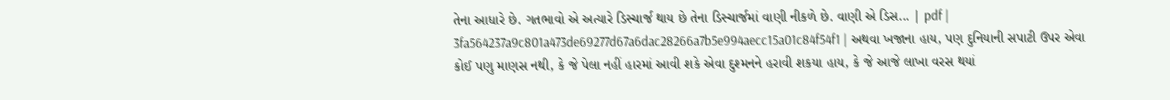તેના આધારે છે. ગતભાવો એ અત્યારે ડિસ્ચાર્જ થાય છે તેના ડિસ્ચાર્જમાં વાણી નીકળે છે. વાણી એ ડિસ... | pdf |
3fa564237a9c801a473de69277d67a6dac28266a7b5e994aecc15a01c84f54f1 | અથવા ખજાના હાય, પણ દુનિયાની સપાટી ઉપર એવા કોઈ પણુ માણસ નથી, કે જે પેલા નહીં હારમાં આવી શકે એવા દુશ્મનને હરાવી શકયા હાય, કે જે આજે લાખા વરસ થયાં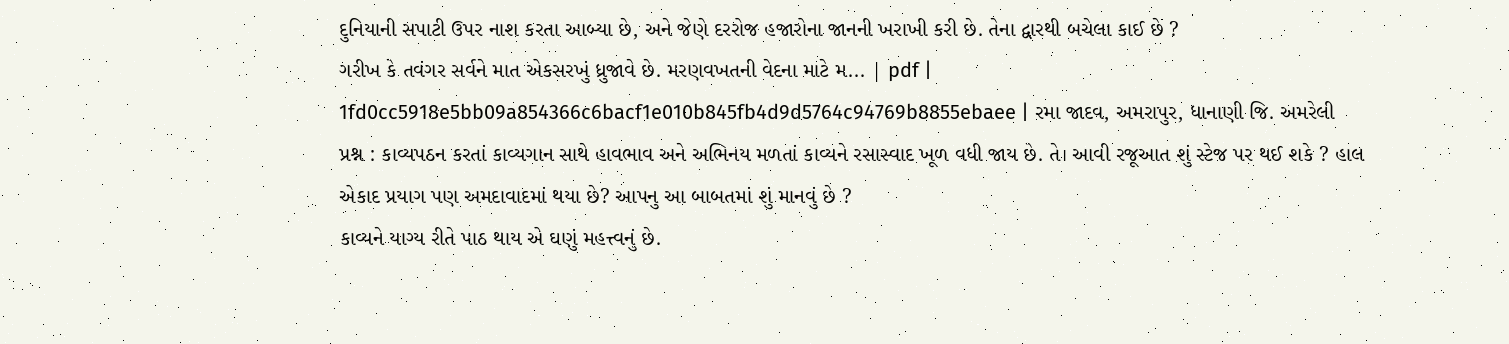દુનિયાની સપાટી ઉપર નાશ કરતા આબ્યા છે, અને જેણે દરરોજ હજારોના જાનની ખરાખી કરી છે. તેના દ્વારથી બચેલા કાઈ છે ?
ગરીખ કે તવંગર સર્વને માત એકસરખું ધ્રુજાવે છે. મરણવખતની વેદના માટે મ... | pdf |
1fd0cc5918e5bb09a854366c6bacf1e010b845fb4d9d5764c94769b8855ebaee | રમા જાદવ, અમરાપુર, ધાનાણી જિ. અમરેલી
પ્રશ્ન : કાવ્યપઠન કરતાં કાવ્યગાન સાથે હાવભાવ અને અભિનય મળતાં કાવ્યને રસાસ્વાદ ખૂળ વધી જાય છે. તે। આવી રજૂઆત શું સ્ટેજ પર થઈ શકે ? હાલ એકાદ પ્રયાગ પણ અમદાવાદમાં થયા છે? આપનુ આ બાબતમાં શું માનવું છે ?
કાવ્યને યાગ્ય રીતે પાઠ થાય એ ઘણું મહત્ત્વનું છે.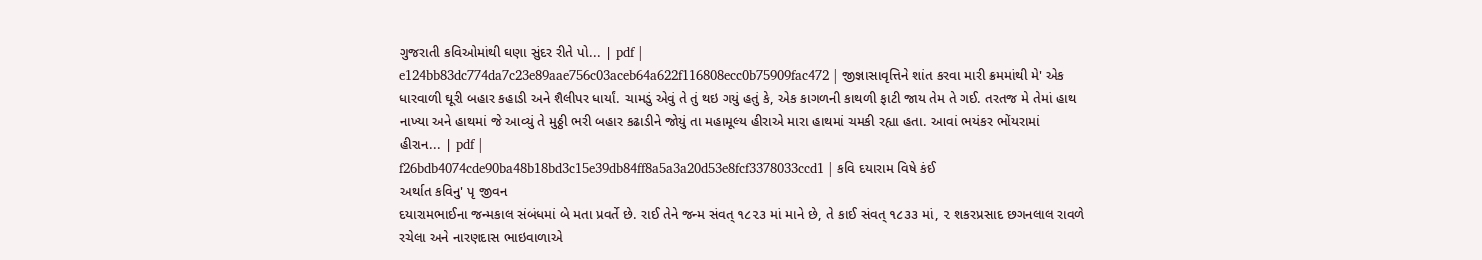ગુજરાતી કવિઓમાંથી ઘણા સુંદર રીતે પો... | pdf |
e124bb83dc774da7c23e89aae756c03aceb64a622f116808ecc0b75909fac472 | જીજ્ઞાસાવૃત્તિને શાંત કરવા મારી ક્રમમાંથી મે' એક ધારવાળી ઘૂરી બહાર કહાડી અને શૈલીપર ધાર્યાં. ચામડું એવું તે તું થઇ ગયું હતું કે, એક કાગળની કાથળી ફાટી જાય તેમ તે ગઈ. તરતજ મે તેમાં હાથ નાખ્યા અને હાથમાં જે આવ્યું તે મુઠ્ઠી ભરી બહાર કઢાડીને જોયું તા મહામૂલ્ય હીરાએ મારા હાથમાં ચમકી રહ્યા હતા. આવાં ભયંકર ભોંયરામાં હીરાન... | pdf |
f26bdb4074cde90ba48b18bd3c15e39db84ff8a5a3a20d53e8fcf3378033ccd1 | કવિ દયારામ વિષે કંઈ
અર્થાત કવિનુ' પૃ જીવન
દયારામભાઈના જન્મકાલ સંબંધમાં બે મતા પ્રવર્તે છે. રાઈ તેને જન્મ સંવત્ ૧૮૨૩ માં માને છે, તે કાઈ સંવત્ ૧૮૩૩ માં, ૨ શકરપ્રસાદ છગનલાલ રાવળે રચેલા અને નારણદાસ ભાઇવાળાએ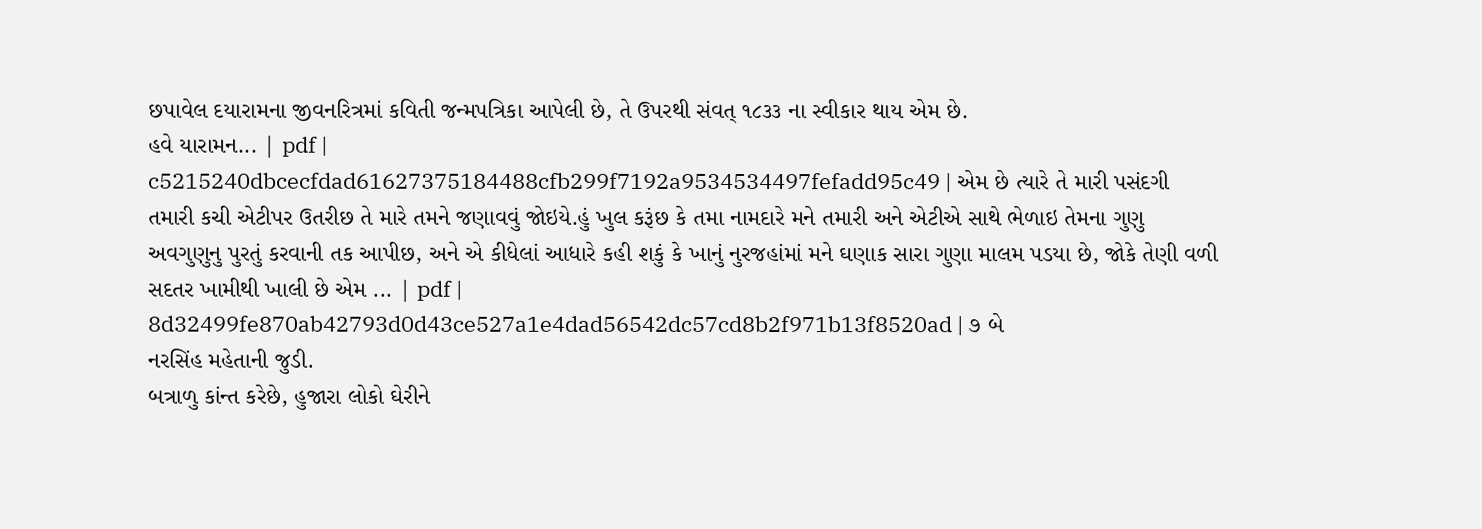છપાવેલ દયારામના જીવનરિત્રમાં કવિતી જન્મપત્રિકા આપેલી છે, તે ઉપરથી સંવત્ ૧૮૩૩ ના સ્વીકાર થાય એમ છે.
હવે યારામન... | pdf |
c5215240dbcecfdad61627375184488cfb299f7192a9534534497fefadd95c49 | એમ છે ત્યારે તે મારી પસંદગી તમારી કચી એટીપર ઉતરીછ તે મારે તમને જણાવવું જોઇયે.હું ખુલ કરૂંછ કે તમા નામદારે મને તમારી અને એટીએ સાથે ભેળાઇ તેમના ગુણુ અવગુણુનુ પુરતું કરવાની તક આપીછ, અને એ કીધેલાં આધારે કહી શકું કે ખાનું નુરજહાંમાં મને ઘણાક સારા ગુણા માલમ પડયા છે, જોકે તેણી વળી સદતર ખામીથી ખાલી છે એમ ... | pdf |
8d32499fe870ab42793d0d43ce527a1e4dad56542dc57cd8b2f971b13f8520ad | ૭ બે
નરસિંહ મહેતાની જુડી.
બત્રાળુ કાંન્ત કરેછે, હુજારા લોકો ઘેરીને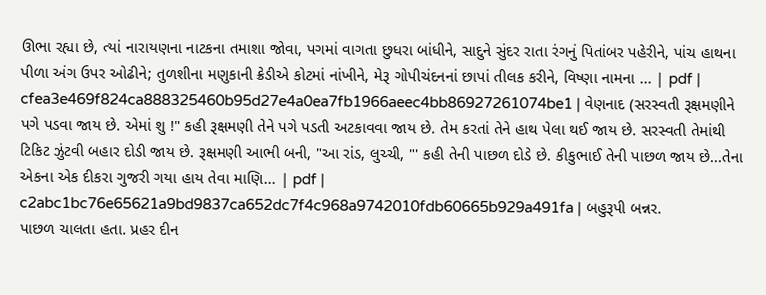ઊભા રહ્યા છે, ત્યાં નારાયણના નાટકના તમાશા જોવા, પગમાં વાગતા છુધરા બાંધીને, સાદુને સુંદર રાતા રંગનું પિતાંબર પહેરીને, પાંચ હાથના પીળા અંગ ઉપર ઓઢીને; તુળશીના મણુકાની ક્રેડીએ કોટમાં નાંખીને, મેરૂ ગોપીચંદનનાં છાપાં તીલક કરીને, વિષ્ણા નામના ... | pdf |
cfea3e469f824ca888325460b95d27e4a0ea7fb1966aeec4bb86927261074be1 | વેણનાદ (સરસ્વતી રૂક્ષમણીને પગે પડવા જાય છે. એમાં શુ !" કહી રૂક્ષમણી તેને પગે પડતી અટકાવવા જાય છે. તેમ કરતાં તેને હાથ પેલા થઈ જાય છે. સરસ્વતી તેમાંથી ટિકિટ ઝુંટવી બહાર દોડી જાય છે. રૂક્ષમણી આભી બની, "આ રાંડ, લુચ્ચી, "' કહી તેની પાછળ દોડે છે. કીકુભાઈ તેની પાછળ જાય છે...તેના એકના એક દીકરા ગુજરી ગયા હાય તેવા માણિ... | pdf |
c2abc1bc76e65621a9bd9837ca652dc7f4c968a9742010fdb60665b929a491fa | બહુરૂપી બન્નર.
પાછળ ચાલતા હતા. પ્રહર દીન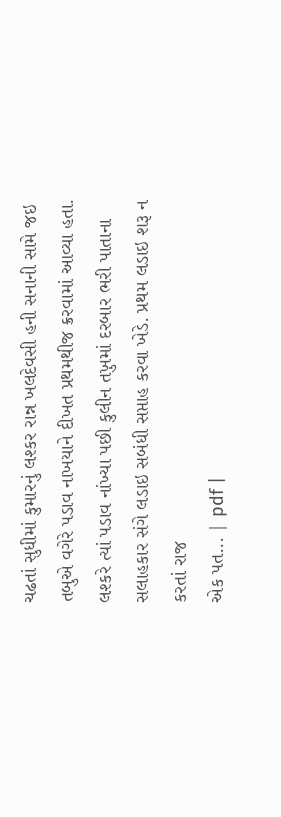ચઢતાં સુધીમાં કુમારનું લશ્કર રાન્ન ખલદેવસી હની સનાની સામે જઇ તબુએ વગેરે પડાવ નાખયાને દીખત પ્રથમથીજ ક્રરવામાં આવ્યા હતા. લશ્કરે ત્યાં પડાવ નાંખ્યા પછી કુલીન તખ઼ુમાં દરબાર ભરી પાતાના સલાહકાર સંગે લડાઇ સબંધી સપ્તાહ કરવા ખેડે. પ્રથમ લડાઇ શરૂ ન કરતાં રાજ
એક પત... | pdf |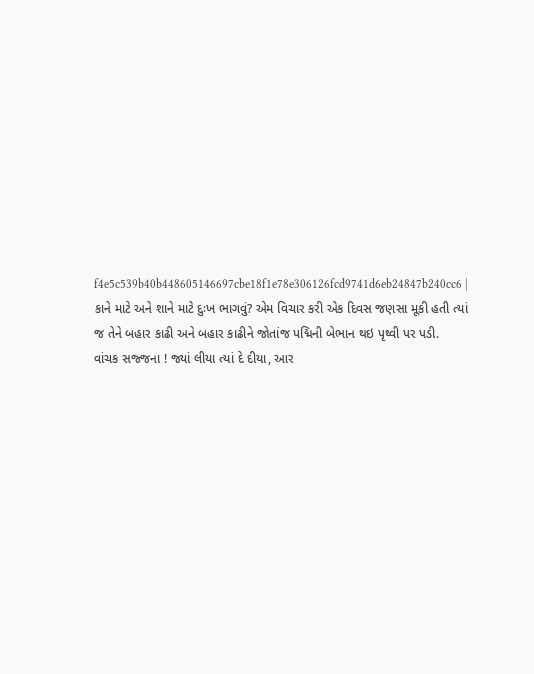f4e5c539b40b448605146697cbe18f1e78e306126fcd9741d6eb24847b240cc6 | કાને માટે અને શાને માટે દુઃખ ભાગવું? એમ વિચાર કરી એક દિવસ જણસા મૂકી હતી ત્યાં જ તેને બહાર કાઢી અને બહાર કાઢીને જોતાંજ પદ્મિની બેભાન થઇ પૃથ્વી પર પડી.
વાંચક સજ્જના ! જ્યાં લીયા ત્યાં દે દીયા, આર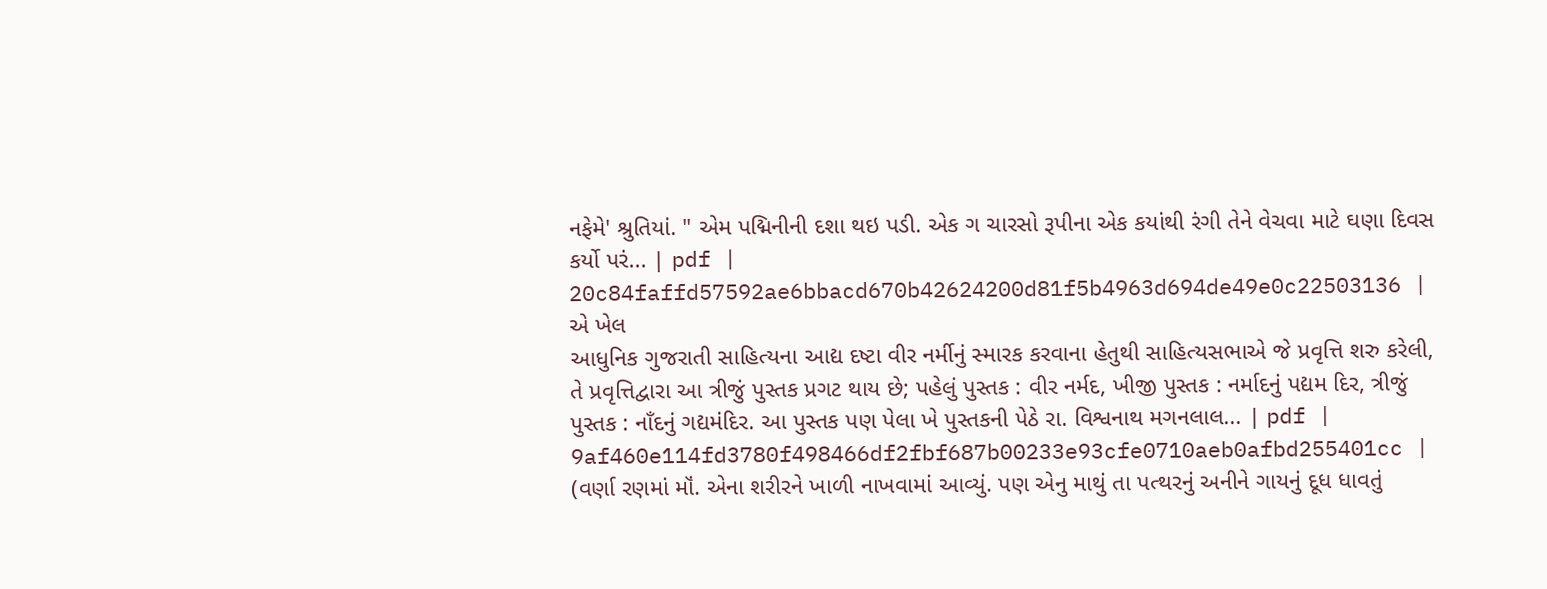નફેમે' શ્રુતિયાં. " એમ પદ્મિનીની દશા થઇ પડી. એક ગ ચારસો રૂપીના એક કયાંથી રંગી તેને વેચવા માટે ઘણા દિવસ કર્યો પરં... | pdf |
20c84faffd57592ae6bbacd670b42624200d81f5b4963d694de49e0c22503136 | એ ખેલ
આધુનિક ગુજરાતી સાહિત્યના આદ્ય દષ્ટા વીર નર્મીનું સ્મારક કરવાના હેતુથી સાહિત્યસભાએ જે પ્રવૃત્તિ શરુ કરેલી, તે પ્રવૃત્તિદ્વારા આ ત્રીજું પુસ્તક પ્રગટ થાય છે; પહેલું પુસ્તક : વીર નર્મદ, ખીજી પુસ્તક : નર્માદનું પદ્યમ દિર, ત્રીજું પુસ્તક : નાઁદનું ગદ્યમંદિર. આ પુસ્તક પણ પેલા ખે પુસ્તકની પેઠે રા. વિશ્વનાથ મગનલાલ... | pdf |
9af460e114fd3780f498466df2fbf687b00233e93cfe0710aeb0afbd255401cc | (વર્ણા રણમાં મૉં. એના શરીરને ખાળી નાખવામાં આવ્યું. પણ એનુ માથું તા પત્થરનું અનીને ગાયનું દૂધ ધાવતું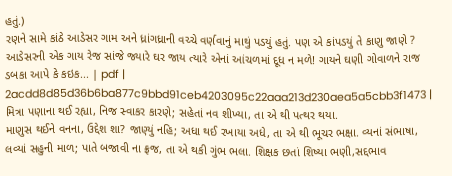હતું.)
રણને સામે કાંઠે આડેસર ગામ અને ધ્રાંગધ્રાની વચ્ચે વર્ણવાનું માથું પડયું હતું. પણ એ કાંપડયું તે કાણુ જાણે ? આડેસરની એક ગાય રેજ સાંજે જ્યારે ઘર જાય ત્યારે એનાં આંચળમાં દૂધ ન મળે! ગાયને ઘણી ગોવાળને રાજ ડબકા આપે કે કઇક... | pdf |
2acdd8d85d36b6ba877c9bbd91ceb4203095c22aaa213d230aea5a5cbb3f1473 | મિત્રા પણાના થઈ રહ્યા, નિજ સ્વાકર કારણે; સહેતાં નવ શીખ્યા, તા એ થી પત્થર થયા.
માણુસ થઈને વનના, ઉદ્દેશ શા? જાણ્યું નહિ; અધા થઈ રખાયા અધે, તા એ થી ભૂચર ભક્ષા. વ્યનાં સંભાષા, લવ્યાં સહુની માળ; પાતે બજાવી ના ફ્રજ, તા એ થકી ગુંભ ભલા. શિક્ષક છતાં શિષ્યા ભણી,સદ્દભાવ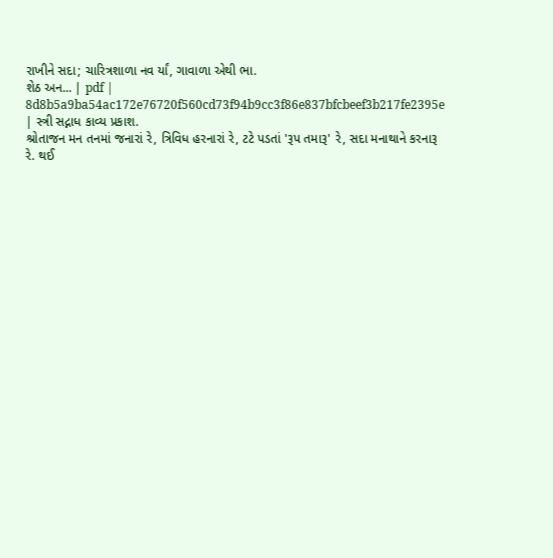રાખીને સદા; ચારિત્રશાળા નવ ર્યાં, ગાવાળા એથી ભા.
શેઠ અન... | pdf |
8d8b5a9ba54ac172e76720f560cd73f94b9cc3f86e837bfcbeef3b217fe2395e | સ્ત્રી સદ્નાધ કાવ્ય પ્રકાશ.
શ્રોતાજન મન તનમાં જનારાં રે, ત્રિવિધ હરનારાં રે, ટટે પડતાં 'રૂપ તમારૂ' રે, સદા મનાથાને કરનારૂ રે. થઈ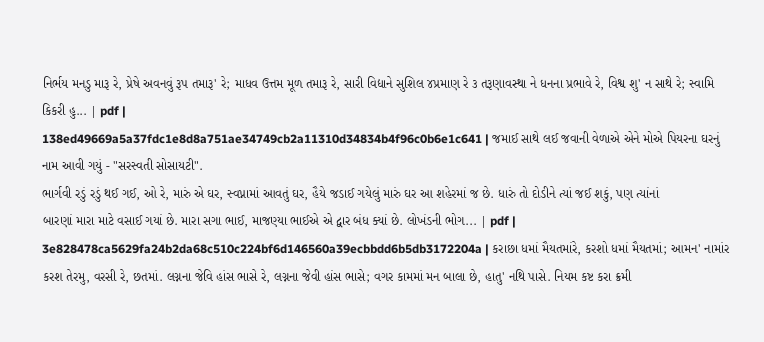નિર્ભય મનડુ મારૂ રે, પ્રેષે અવનવું રૂપ તમારૂ' રે; માધવ ઉત્તમ મૂળ તમારૂ રે, સારી વિદ્યાને સુશિલ ૪પ્રમાણ રે ૩ તરૂણાવસ્થા ને ધનના પ્રભાવે રે, વિશ્વ શુ' ન સાથે રે; સ્વામિ કિકરી હુ... | pdf |
138ed49669a5a37fdc1e8d8a751ae34749cb2a11310d34834b4f96c0b6e1c641 | જમાઈ સાથે લઈ જવાની વેળાએ એને મોએ પિયરના ઘરનું નામ આવી ગયું - "સરસ્વતી સોસાયટી".
ભાર્ગવી રડું રડું થઈ ગઈ, ઓ રે, મારું એ ઘર, સ્વપ્નામાં આવતું ઘર, હૈયે જડાઈ ગયેલું મારું ઘર આ શહેરમાં જ છે. ધારું તો દોડીને ત્યાં જઈ શકું, પણ ત્યાંનાં
બારણાં મારા માટે વસાઈ ગયાં છે. મારા સગા ભાઈ, માજણ્યા ભાઈએ એ દ્વાર બંધ ક્યાં છે. લોખંડની ભોગ... | pdf |
3e828478ca5629fa24b2da68c510c224bf6d146560a39ecbbdd6b5db3172204a | કરાછા ધમાં મૈયતમાંરે, કરશો ધમાં મૈયતમાં; આમન' નામાંર કરશ તેરમુ, વરસી રે, છતમાં. લગ્નના જેવિ હાંસ ભાસે રે, લગ્નના જેવી હાંસ ભાસે; વગર કામમાં મન બાલા છે, હાતુ' નથિ પાસે. નિયમ કષ્ટ કરા ક્રમી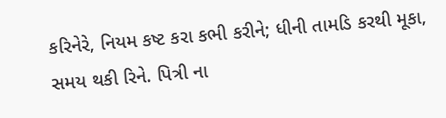કરિનેરે, નિયમ કષ્ટ કરા કભી કરીને; ધીની તામડિ કરથી મૂકા, સમય થકી રિને. પિત્રી ના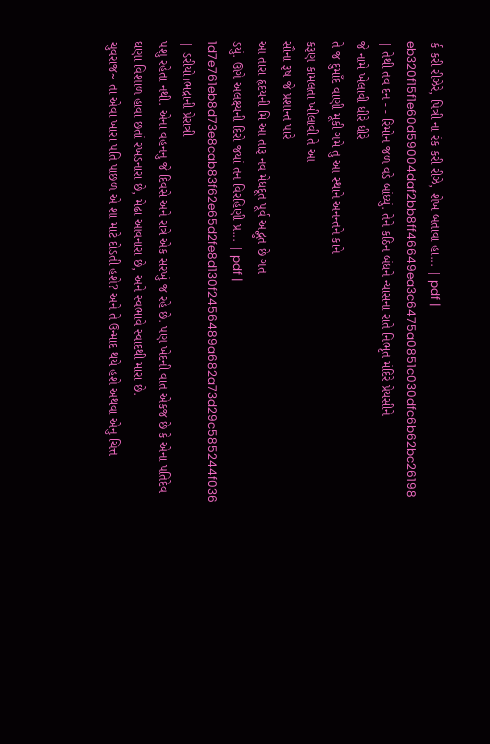ર્ક કરી રીઝેરે, પિત્રી ના રંક કરી રીઝે, શેખ બતાવા હા... | pdf |
eb320f15f1e60d59004daf2bb8ff46649ea3c6475a0851c030dfc6b62bc26198 | તેથી તવ દન - - રિમોન જળ વડે બાંધ્યું. તેને કઠિન બંધને ન્યાસના રાતે નિભૃત મંદિરે પ્રેયસીને
જે નામે ખેલાવી ધીરે ધીરે
તે જ દુમાઁદ વાણી મૂકી ગમે તુ આ સ્થાને અનન્તને કાને
કરૂણ કામલતા ખીલાવી તે આ
સૌના રૂષ જે પ્રશાન્ત પારે
આ તારા હૃદયની મિ આ તારૂ નવ મેધદૂત પૂર્વ અદ્ભુત છે ગત
ડયું. ઊગે અલક્ષ્યની દિરો જયાં તન વિરહિણી પ્ર... | pdf |
1d7e761eb8d73e8cab83f62e65d2fe8d130f2456489a682a73d29c585244f036 | ડરીયો।ભદ્રાની પ્રેરાત્રી
પશુ રહેતા નથી. એના વહનનુ જે દિવસે અને રાત્રે એક સરખું જ રહે છે. પણ ખેદની વાત એકજ છે કે એના પતિદેવ ઘણા વિશાળ હાવા છતાં રખડનારા છે, મેઢા આવનારા છે, અને સ્વભાવે સ્વાદથી મારા છે.
ચુવરાજ~ તા એવા ખારા પતિ પાછળ એ શા માટે દોડતી હશે? અને તે ઉન્માદ થયે હશે અથવા એનુ ચિત્ત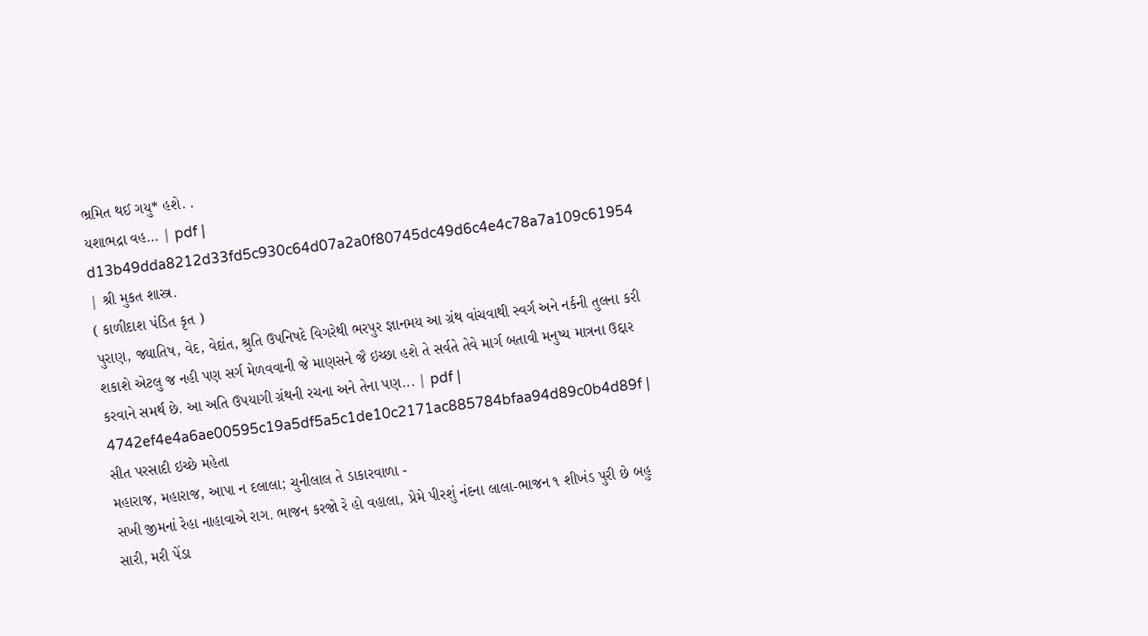ભ્રમિત થઈ ગયુ* હશે. .
યશાભદ્રા વહ... | pdf |
d13b49dda8212d33fd5c930c64d07a2a0f80745dc49d6c4e4c78a7a109c61954 | શ્રી મુકત શાસ્ત્ર.
( કાળીદાશ પંડિત કૃત )
પુરાણ, જ્યાતિષ, વેદ, વેદાંત, શ્રુતિ ઉપનિષદે વિગરેથી ભરપુર જ્ઞાનમય આ ગ્રંથ વાંચવાથી સ્વર્ગ અને નર્કની તુલના કરી શકાશે એટલુ જ નહી પણ સર્ગ મેળવવાની જે માણસને જૈ ઇચ્છા હશે તે સર્વતે તેવે માર્ગ બતાવી મનુષ્ય માત્રના ઉદ્દાર કરવાને સમર્થ છે. આ અતિ ઉપયાગી ગ્રંથની રચના અને તેના પણ... | pdf |
4742ef4e4a6ae00595c19a5df5a5c1de10c2171ac885784bfaa94d89c0b4d89f | સીત પરસાદી ઇચ્છે મહેતા
મહારાજ, મહારાજ, આપા ન દલાલા; ચુનીલાલ તે ડાકારવાળા -
સખી જીમનાં રેહા નાહાવાએ રાગ. ભાજન કરજો રે હો વહાલા, પ્રેમે પીરશું નંદના લાલા-ભાજન ૧ શીખંડ પુરી છે બહુ સારી, મરી પેંડા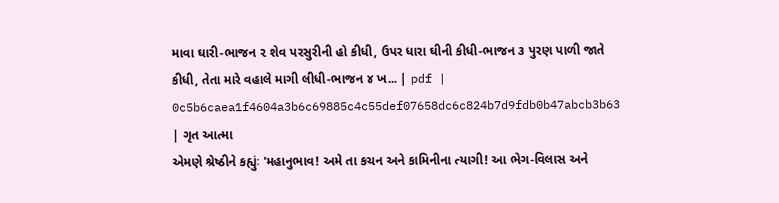માવા ઘારી-ભાજન ૨ શેવ પરસુરીની હો કીધી, ઉપર ધારા ઘીની કીધી-ભાજન ૩ પુરણ પાળી જાતે કીધી, તેતા મારે વહાલે માગી લીધી-ભાજન ૪ ખ... | pdf |
0c5b6caea1f4604a3b6c69885c4c55def07658dc6c824b7d9fdb0b47abcb3b63 | ગૃત આત્મા
એમણે શ્રેષ્ઠીને કહ્યુંઃ 'મહાનુભાવ! અમે તા કચન અને કામિનીના ત્યાગી! આ ભેગ-વિલાસ અને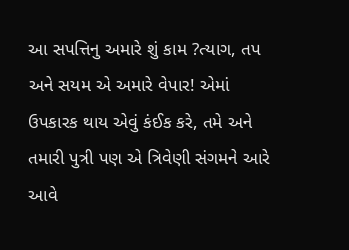આ સપત્તિનુ અમારે શું કામ ?ત્યાગ, તપ અને સયમ એ અમારે વેપાર! એમાં ઉપકારક થાય એવું કંઈક કરે, તમે અને તમારી પુત્રી પણ એ ત્રિવેણી સંગમને આરે આવે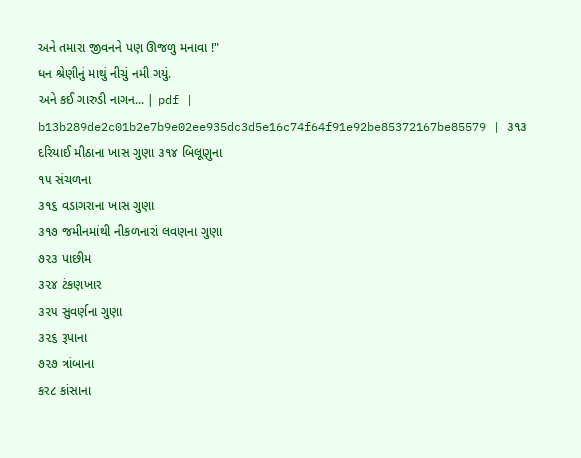અને તમારા જીવનને પણ ઊજળુ મનાવા !"
ધન શ્રેણીનું માથું નીચું નમી ગયું.
અને કઈ ગારુડી નાગન... | pdf |
b13b289de2c01b2e7b9e02ee935dc3d5e16c74f64f91e92be85372167be85579 | ૩૧૩ દરિયાઈ મીઠાના ખાસ ગુણા ૩૧૪ બિલૂણુના
૧૫ સંચળના
૩૧૬ વડાગરાના ખાસ ગુણા
૩૧૭ જમીનમાંથી નીકળનારાં લવણના ગુણા
૭૨૩ પાછીમ
૩૨૪ ટંકણખાર
૩૨૫ સુવર્ણના ગુણા
૩૨૬ રૂપાના
૭૨૭ ત્રાંબાના
કર૮ કાંસાના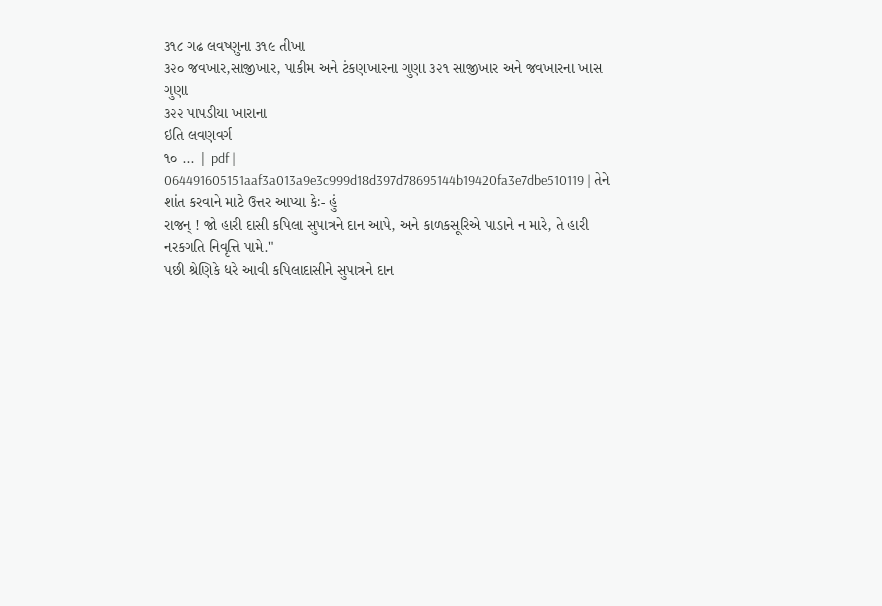૩૧૮ ગઢ લવષ્ણુના ૩૧૯ તીખા
૩૨૦ જવખાર,સાજીખાર, પાકીમ અને ટંકણખારના ગુણા ૩૨૧ સાજીખાર અને જવખારના ખાસ ગુણા
૩૨૨ પાપડીયા ખારાના
ઇતિ લવણવર્ગ
૧૦ ... | pdf |
064491605151aaf3a013a9e3c999d18d397d78695144b19420fa3e7dbe510119 | તેને શાંત કરવાને માટે ઉત્તર આપ્યા કેઃ- હું
રાજન્ ! જો હારી દાસી કપિલા સુપાત્રને દાન આપે, અને કાળકસૂરિએ પાડાને ન મારે, તે હારી નરકગતિ નિવૃત્તિ પામે."
પછી શ્રેણિકે ધરે આવી કપિલાદાસીને સુપાત્રને દાન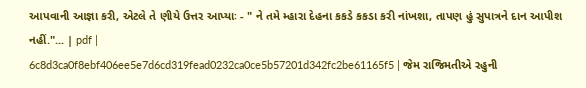આપવાની આજ્ઞા કરી, એટલે તે ણીયે ઉત્તર આપ્યાઃ - " ને તમે મ્હારા દેહના કકડે કકડા કરી નાંખશા, તાપણ હું સુપાત્રને દાન આપીશ નહીં."... | pdf |
6c8d3ca0f8ebf406ee5e7d6cd319fead0232ca0ce5b57201d342fc2be61165f5 | જેમ રાજિમતીએ રહુની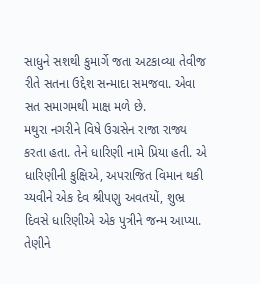સાધુને સશથી કુમાર્ગે જતા અટકાવ્યા તેવીજ રીતે સતના ઉદ્દેશ સન્માદા સમજવા. એવા સત સમાગમથી માક્ષ મળે છે.
મથુરા નગરીને વિષે ઉગ્રસેન રાજા રાજ્ય કરતા હતા. તેને ધારિણી નામે પ્રિયા હતી. એ ધારિણીની કુક્ષિએ, અપરાજિત વિમાન થકી ચ્યવીને એક દેવ શ્રીપણુ અવતયોં, શુભ્ર દિવસે ધારિણીએ એક પુત્રીને જન્મ આપ્યા. તેણીને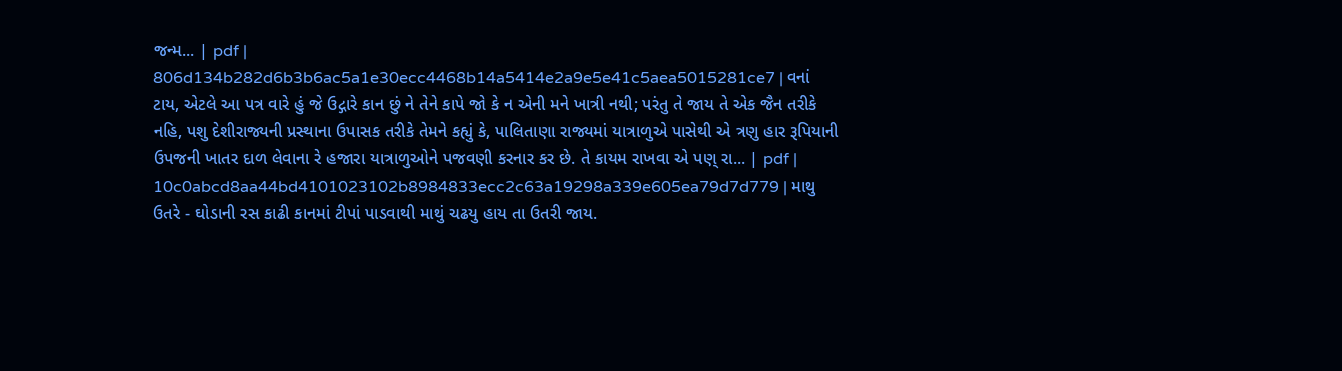જન્મ... | pdf |
806d134b282d6b3b6ac5a1e30ecc4468b14a5414e2a9e5e41c5aea5015281ce7 | વનાં ટાય, એટલે આ પત્ર વારે હું જે ઉદ્ગારે કાન છું ને તેને કાપે જો કે ન એની મને ખાત્રી નથી; પરંતુ તે જાય તે એક જૈન તરીકે નહિ, પશુ દેશીરાજ્યની પ્રસ્થાના ઉપાસક તરીકે તેમને કહ્યું કે, પાલિતાણા રાજ્યમાં યાત્રાળુએ પાસેથી એ ત્રણુ હાર રૂપિયાની ઉપજની ખાતર દાળ લેવાના રે હજારા યાત્રાળુઓને પજવણી કરનાર કર છે. તે કાયમ રાખવા એ પણ્ રા... | pdf |
10c0abcd8aa44bd4101023102b8984833ecc2c63a19298a339e605ea79d7d779 | માથુ ઉતરે - ઘોડાની રસ કાઢી કાનમાં ટીપાં પાડવાથી માથું ચઢયુ હાય તા ઉતરી જાય.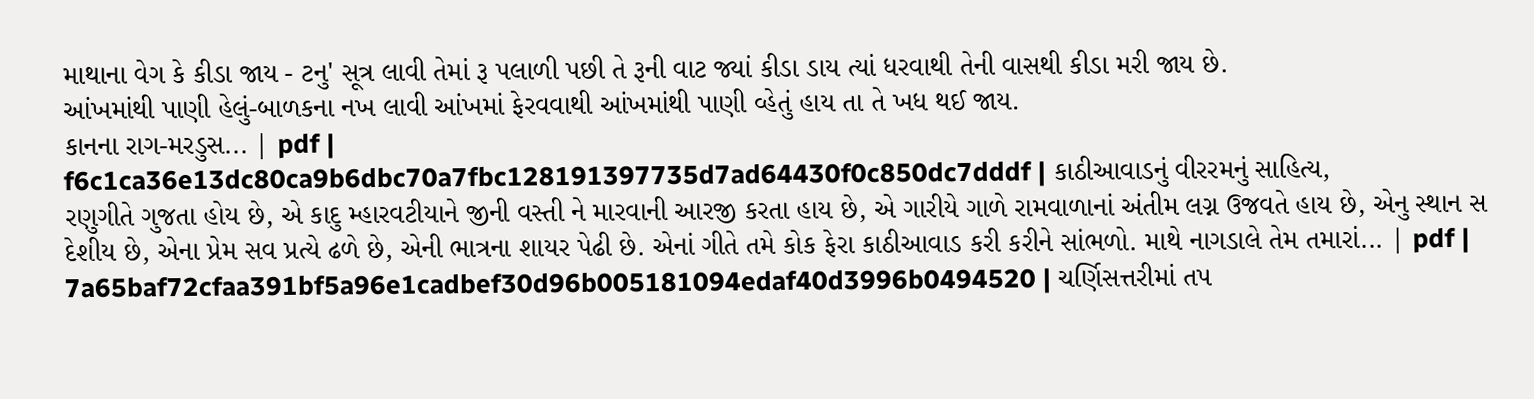માથાના વેગ કે કીડા જાય - ટનુ' સૂત્ર લાવી તેમાં રૂ પલાળી પછી તે રૂની વાટ જ્યાં કીડા ડાય ત્યાં ધરવાથી તેની વાસથી કીડા મરી જાય છે.
આંખમાંથી પાણી હેલું-બાળકના નખ લાવી આંખમાં ફેરવવાથી આંખમાંથી પાણી વ્હેતું હાય તા તે ખધ થઈ જાય.
કાનના રાગ-મરડુસ... | pdf |
f6c1ca36e13dc80ca9b6dbc70a7fbc128191397735d7ad64430f0c850dc7dddf | કાઠીઆવાડનું વીરરમનું સાહિત્ય,
રણુગીતે ગુજતા હોય છે, એ કાદુ મ્હારવટીયાને જીની વસ્તી ને મારવાની આરજી કરતા હાય છે, એ ગારીયે ગાળે રામવાળાનાં અંતીમ લગ્ન ઉજવતે હાય છે, એનુ સ્થાન સ દેશીય છે, એના પ્રેમ સવ પ્રત્યે ઢળે છે, એની ભાત્રના શાયર પેઢી છે. એનાં ગીતે તમે કોક ફેરા કાઠીઆવાડ કરી કરીને સાંભળો. માથે નાગડાલે તેમ તમારાં... | pdf |
7a65baf72cfaa391bf5a96e1cadbef30d96b005181094edaf40d3996b0494520 | ચર્ણિસત્તરીમાં તપ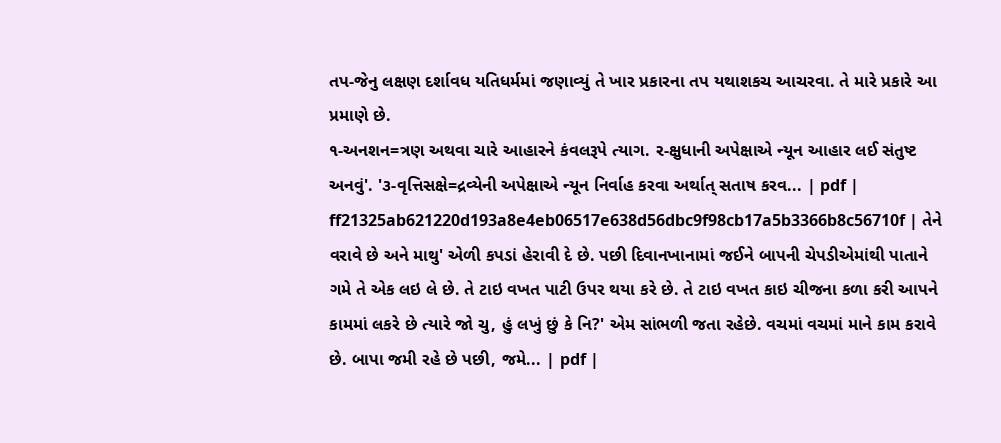તપ-જેનુ લક્ષણ દર્શાવધ યતિધર્મમાં જણાવ્યું તે ખાર પ્રકારના તપ યથાશકચ આચરવા. તે મારે પ્રકારે આ પ્રમાણે છે.
૧-અનશન=ત્રણ અથવા ચારે આહારને કંવલરૂપે ત્યાગ. ર-ક્ષુધાની અપેક્ષાએ ન્યૂન આહાર લઈ સંતુષ્ટ અનવું'. '૩-વૃત્તિસક્ષે=દ્રવ્યેની અપેક્ષાએ ન્યૂન નિર્વાહ કરવા અર્થાત્ સતાષ કરવ... | pdf |
ff21325ab621220d193a8e4eb06517e638d56dbc9f98cb17a5b3366b8c56710f | તેને વરાવે છે અને માથુ' એળી કપડાં હેરાવી દે છે. પછી દિવાનખાનામાં જઈને બાપની ચેપડીએમાંથી પાતાને ગમે તે એક લઇ લે છે. તે ટાઇ વખત પાટી ઉપર થયા કરે છે. તે ટાઇ વખત કાઇ ચીજના કળા કરી આપને કામમાં લકરે છે ત્યારે જો ચુ, હું લખું છું કે નિ?' એમ સાંભળી જતા રહેછે. વચમાં વચમાં માને કામ કરાવે છે. બાપા જમી રહે છે પછી, જમે... | pdf |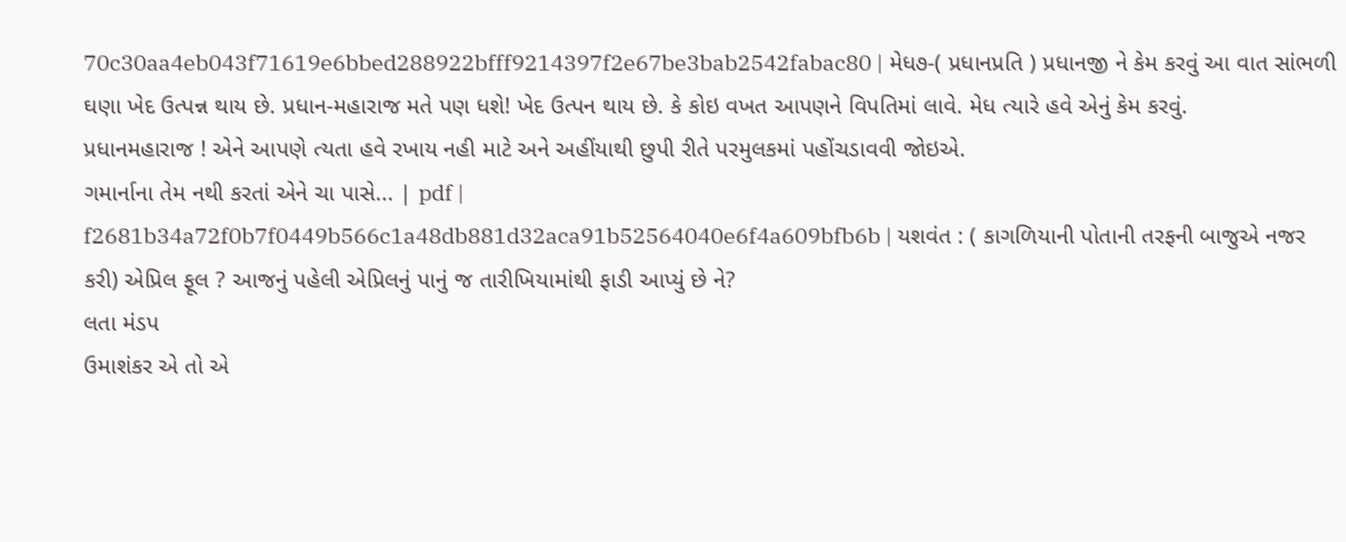70c30aa4eb043f71619e6bbed288922bfff9214397f2e67be3bab2542fabac80 | મેધ૭-( પ્રધાનપ્રતિ ) પ્રધાનજી ને કેમ કરવું આ વાત સાંભળી ઘણા ખેદ ઉત્પન્ન થાય છે. પ્રધાન-મહારાજ મતે પણ ધશે! ખેદ ઉત્પન થાય છે. કે કોઇ વખત આપણને વિપતિમાં લાવે. મેધ ત્યારે હવે એનું કેમ કરવું.
પ્રધાનમહારાજ ! એને આપણે ત્યતા હવે રખાય નહી માટે અને અહીંયાથી છુપી રીતે પરમુલકમાં પહોંચડાવવી જોઇએ.
ગમાર્નાના તેમ નથી કરતાં એને ચા પાસે... | pdf |
f2681b34a72f0b7f0449b566c1a48db881d32aca91b52564040e6f4a609bfb6b | યશવંત : ( કાગળિયાની પોતાની તરફની બાજુએ નજર કરી) એપ્રિલ ફૂલ ? આજનું પહેલી એપ્રિલનું પાનું જ તારીખિયામાંથી ફાડી આપ્યું છે ને?
લતા મંડપ
ઉમાશંકર એ તો એ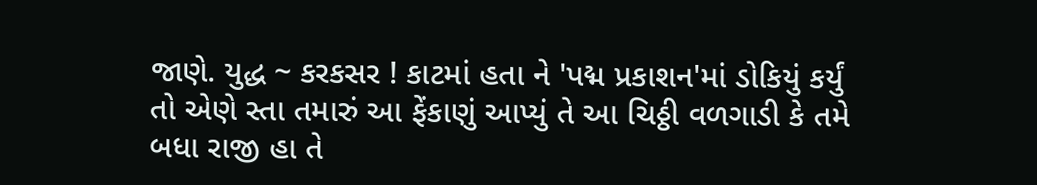જાણે. યુદ્ધ ~ કરકસર ! કાટમાં હતા ને 'પદ્મ પ્રકાશન'માં ડોકિયું કર્યું તો એણે સ્તા તમારું આ ફેંકાણું આપ્યું તે આ ચિઠ્ઠી વળગાડી કે તમે બધા રાજી હા તે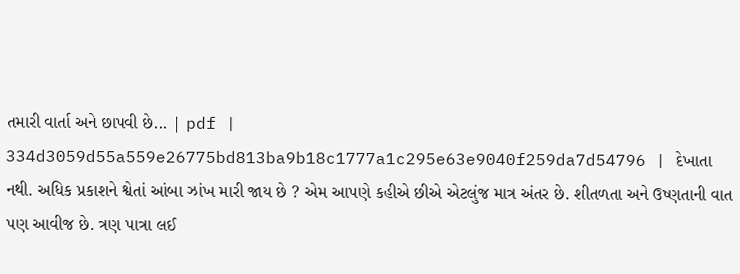તમારી વાર્તા અને છાપવી છે... | pdf |
334d3059d55a559e26775bd813ba9b18c1777a1c295e63e9040f259da7d54796 | દેખાતા નથી. અધિક પ્રકાશને શ્વેતાં આંબા ઝાંખ મારી જાય છે ? એમ આપણે કહીએ છીએ એટલુંજ માત્ર અંતર છે. શીતળતા અને ઉષ્ણતાની વાત પણ આવીજ છે. ત્રણ પાત્રા લઈ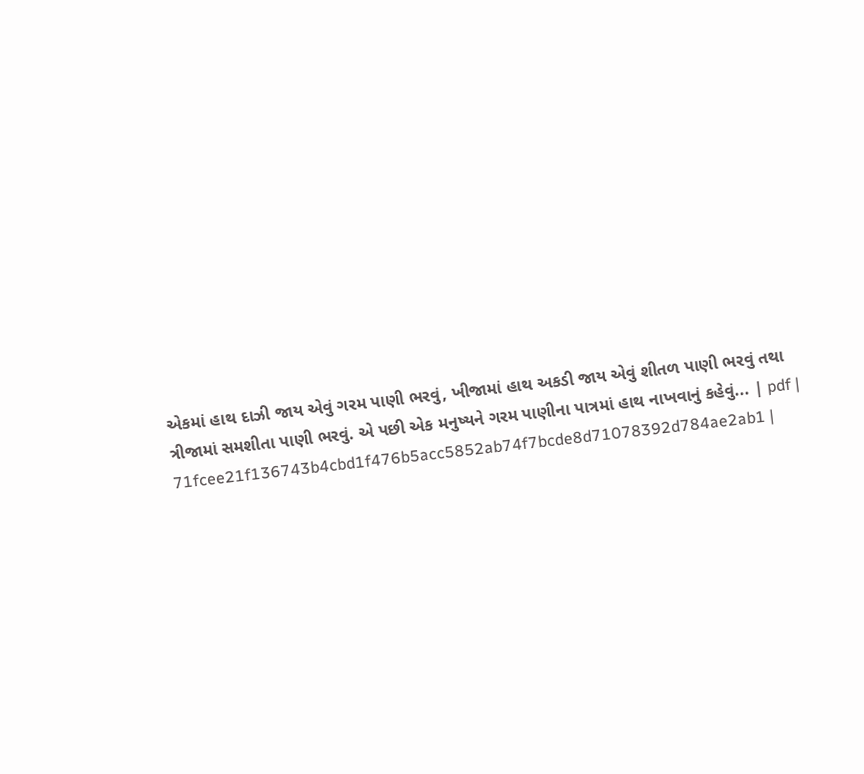એકમાં હાથ દાઝી જાય એવું ગરમ પાણી ભરવું, ખીજામાં હાથ અકડી જાય એવું શીતળ પાણી ભરવું તથા ત્રીજામાં સમશીતા પાણી ભરવું. એ પછી એક મનુષ્યને ગરમ પાણીના પાત્રમાં હાથ નાખવાનું કહેવું... | pdf |
71fcee21f136743b4cbd1f476b5acc5852ab74f7bcde8d71078392d784ae2ab1 |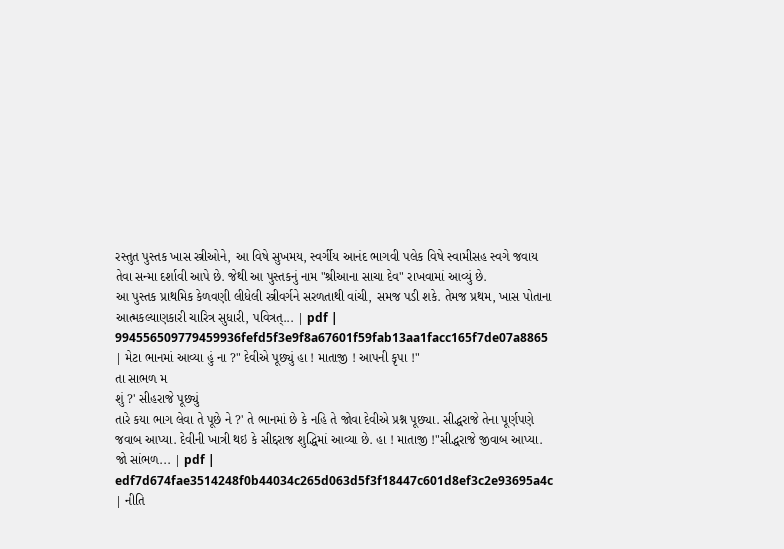રસ્તુત પુસ્તક ખાસ સ્ત્રીઓને, આ વિષે સુખમય, સ્વર્ગીય આનંદ ભાગવી પલેક વિષે સ્વામીસહ સ્વગે જવાય તેવા સન્મા દર્શાવી આપે છે. જેથી આ પુસ્તકનું નામ "શ્રીઆના સાચા દેવ" રાખવામાં આવ્યું છે.
આ પુસ્તક પ્રાથમિક કેળવણી લીધેલી સ્ત્રીવર્ગને સરળતાથી વાંચી, સમજ પડી શકે. તેમજ પ્રથમ, ખાસ પોતાના આત્મકલ્યાણકારી ચારિત્ર સુધારી, પવિત્રત્... | pdf |
994556509779459936fefd5f3e9f8a67601f59fab13aa1facc165f7de07a8865 | મેટા ભાનમાં આવ્યા હું ના ?" દેવીએ પૂછ્યું હા ! માતાજી ! આપની કૃપા !"
તા સાભળ મ
શું ?' સીહરાજે પૂછ્યું
તારે કયા ભાગ લેવા તે પૂછે ને ?' તે ભાનમાં છે કે નહિ તે જોવા દેવીએ પ્રશ્ન પૂછ્યા. સીદ્ધરાજે તેના પૂર્ણપણે જવાબ આપ્યા. દેવીની ખાત્રી થઇ કે સીદ્દરાજ શુદ્ધિમાં આવ્યા છે. હા ! માતાજી !"સીદ્ધરાજે જીવાબ આપ્યા.
જો સાંભળ... | pdf |
edf7d674fae3514248f0b44034c265d063d5f3f18447c601d8ef3c2e93695a4c | નીતિ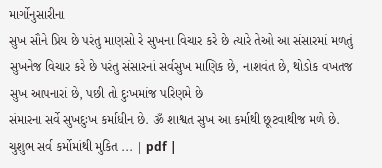માર્ગોનુસારીના
સુખ સૌને પ્રિય છે પરંતુ માણસો રે સુખના વિચાર કરે છે ત્યારે તેઓ આ સંસારમાં મળતું સુખનેજ વિચાર કરે છે પરંતુ સંસારનાં સર્વસુખ માણિક છે, નાશવંત છે, થોડોક વખતજ સુખ આપનારાં છે, પછી તો દુઃખમાંજ પરિણમે છે
સંમારના સર્વે સુખદુઃખ કર્માધીન છે. ૐ શાશ્વત સુખ આ કર્માથી છૂટવાથીજ મળે છે. ચુશુભ સર્વ કર્મોમાંથી મુકિત ... | pdf |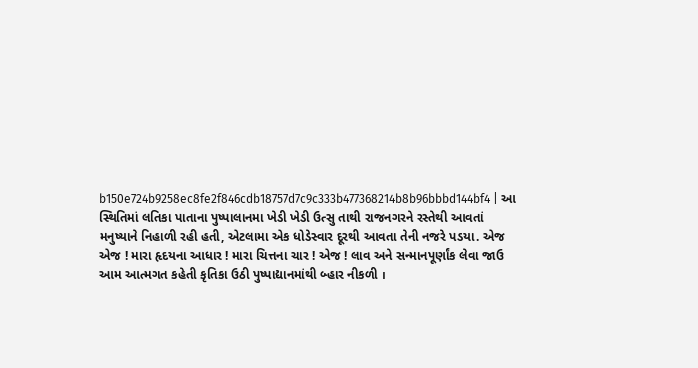b150e724b9258ec8fe2f846cdb18757d7c9c333b477368214b8b96bbbd144bf4 | આ સ્થિતિમાં લતિકા પાતાના પુષ્પાલાનમા ખેડી ખેડી ઉત્સુ તાથી રાજનગરને રસ્તેથી આવતાં મનુષ્યાને નિહાળી રહી હતી, એટલામા એક ધોડેસ્વાર દૂરથી આવતા તેની નજરે પડયા. એજ એજ ! મારા હૃદયના આધાર ! મારા ચિત્તના ચાર ! એજ ! લાવ અને સન્માનપૂર્ણાંક લેવા જાઉ આમ આત્મગત કહેતી કૃતિકા ઉઠી પુષ્પાદ્યાનમાંથી બ્હાર નીકળી ।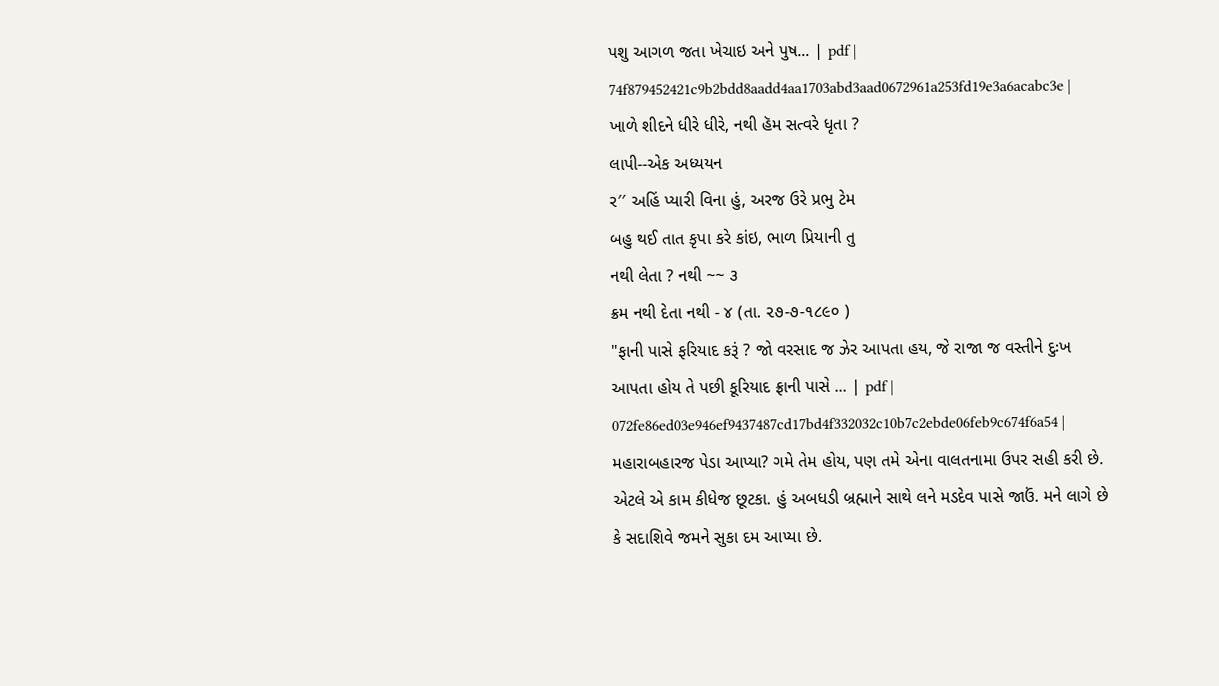પશુ આગળ જતા ખેચાઇ અને પુષ... | pdf |
74f879452421c9b2bdd8aadd4aa1703abd3aad0672961a253fd19e3a6acabc3e | ખાળે શીદને ધીરે ધીરે, નથી હૅમ સત્વરે ધૃતા ?
લાપી--એક અધ્યયન
ર′′ અહિં પ્યારી વિના હું, અરજ ઉરે પ્રભુ ટેમ
બહુ થઈ તાત કૃપા કરે કાંઇ, ભાળ પ્રિયાની તુ
નથી લેતા ? નથી ~~ ૩
ક્રમ નથી દેતા નથી - ૪ (તા. ૨૭-૭-૧૮૯૦ )
"ફાની પાસે ફરિયાદ કરૂં ? જો વરસાદ જ ઝેર આપતા હય, જે રાજા જ વસ્તીને દુઃખ આપતા હોય તે પછી કૂરિયાદ ફ્રાની પાસે ... | pdf |
072fe86ed03e946ef9437487cd17bd4f332032c10b7c2ebde06feb9c674f6a54 | મહારાબહારજ પેડા આપ્યા? ગમે તેમ હોય, પણ તમે એના વાલતનામા ઉપર સહી કરી છે. એટલે એ કામ કીધેજ છૂટકા. હું અબધડી બ્રહ્માને સાથે લને મડદેવ પાસે જાઉં. મને લાગે છે કે સદાશિવે જમને સુકા દમ આપ્યા છે.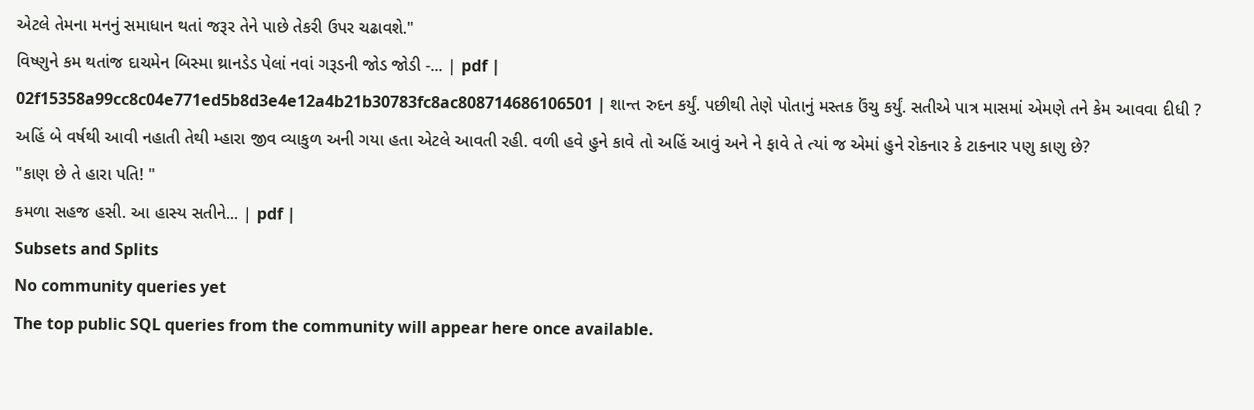એટલે તેમના મનનું સમાધાન થતાં જરૂર તેને પાછે તેકરી ઉપર ચઢાવશે."
વિષ્ણુને કમ થતાંજ દાચમેન બિસ્મા થ્રાનડેડ પેલાં નવાં ગરૂડની જોડ જોડી -... | pdf |
02f15358a99cc8c04e771ed5b8d3e4e12a4b21b30783fc8ac808714686106501 | શાન્ત રુદન કર્યું. પછીથી તેણે પોતાનું મસ્તક ઉંચુ કર્યું. સતીએ પાત્ર માસમાં એમણે તને કેમ આવવા દીધી ?
અહિં બે વર્ષથી આવી નહાતી તેથી મ્હારા જીવ વ્યાકુળ અની ગયા હતા એટલે આવતી રહી. વળી હવે હુને કાવે તો અહિં આવું અને ને ફાવે તે ત્યાં જ એમાં હુને રોકનાર કે ટાકનાર પણુ કાણુ છે?
"કાણ છે તે હારા પતિ! "
કમળા સહજ હસી. આ હાસ્ય સતીને... | pdf |
Subsets and Splits
No community queries yet
The top public SQL queries from the community will appear here once available.